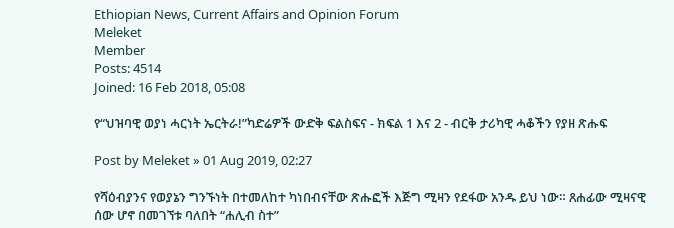Ethiopian News, Current Affairs and Opinion Forum
Meleket
Member
Posts: 4514
Joined: 16 Feb 2018, 05:08

የ“ህዝባዊ ወያነ ሓርነት ኤርትራ!”ካድሬዎች ውድቅ ፍልስፍና - ክፍል 1 እና 2 - ብርቅ ታሪካዊ ሓቆችን የያዘ ጽሑፍ

Post by Meleket » 01 Aug 2019, 02:27

የሻዕብያንና የወያኔን ግንኙነት በተመለከተ ካነበብናቸው ጽሑፎች እጅግ ሚዛን የደፋው አንዱ ይህ ነው። ጸሐፊው ሚዛናዊ ሰው ሆኖ በመገኘቱ ባለበት “ሐሊብ ስተ”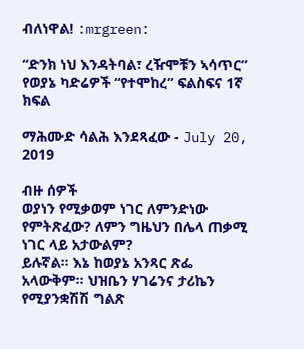ብለነዋል! :mrgreen:

“ድንክ ነህ እንዳትባል፣ ረዥሞቹን ኣሳጥር” የወያኔ ካድሬዎች “የተሞከረ” ፍልስፍና 1ኛ ክፍል

ማሕሙድ ሳልሕ እንደጻፈው - July 20, 2019

ብዙ ሰዎች
ወያነን የሚቃወም ነገር ለምንድነው የምትጽፈው? ለምን ግዜህን በሌላ ጠቃሚ ነገር ላይ አታውልም?
ይሉኛል። እኔ ከወያኔ አንጻር ጽፌ አላውቅም። ህዝቤን ሃገሬንና ታሪኬን የሚያንቋሽሽ ግልጽ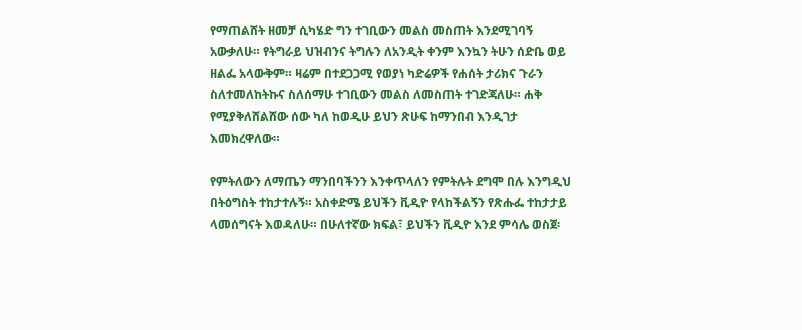የማጠልሸት ዘመቻ ሲካሄድ ግን ተገቢውን መልስ መስጠት እንደሚገባኝ አውቃለሁ። የትግራይ ህዝብንና ትግሉን ለአንዲት ቀንም እንኳን ትሁን ሰድቤ ወይ ዘልፌ አላውቅም። ዛሬም በተደጋጋሚ የወያነ ካድሬዎች የሐሰት ታሪክና ጉራን ስለተመለከትኩና ስለሰማሁ ተገቢውን መልስ ለመስጠት ተገድጃለሁ። ሐቅ የሚያቅለሸልሸው ሰው ካለ ከወዲሁ ይህን ጽሁፍ ከማንበብ እንዲገታ እመክረዋለው።

የምትለውን ለማጤን ማንበባችንን እንቀጥላለን የምትሉት ደግሞ በሉ እንግዲህ በትዕግስት ተከታተሉኝ። አስቀድሜ ይህችን ቪዲዮ የላከችልኝን የጽሑፌ ተከታታይ ላመሰግናት እወዳለሁ። በሁለተኛው ክፍል፣ ይህችን ቪዲዮ እንደ ምሳሌ ወስጀ፡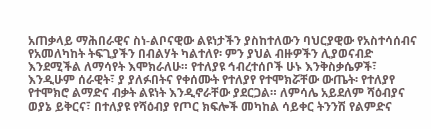አጠቃላይ ማሕበራዊና ስነ-ልቦናዊው ልዩነታችን ያስከተለውን ባህርያዊው የአስተሳሰብና የአመለካከት ትፍጊያችን በብልሃት ካልተለየ፡ ምን ያህል ብዙዎችን ሊያወናብድ እንደሚችል ለማሳየት እሞክራለሁ። የተለያዩ ኅብረተሰቦች ሁኑ እንቅስቃሴዎች፣ እንዲሁም ሰራዊት፣ ያ ያለፉበትና የቀሰሙት የተለያየ የተሞክሯቸው ውጤት፡ የተለያየ የተሞክሮ ልማድና ብቃት ልዩነት እንዲኖራቸው ያደርጋል። ለምሳሌ አይደለም ሻዕብያና ወያኔ ይቅርና፣ በተለያዩ የሻዕብያ የጦር ክፍሎች መካከል ሳይቀር ትንንሽ የልምድና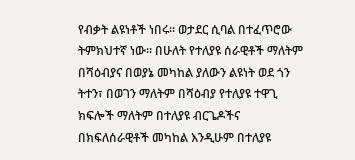የብቃት ልዩነቶች ነበሩ። ወታደር ሲባል በተፈጥሮው ትምክህተኛ ነው። በሁለት የተለያዩ ሰራዊቶች ማለትም በሻዕብያና በወያኔ መካከል ያለውን ልዩነት ወደ ጎን ትተን፣ በወገን ማለትም በሻዕብያ የተለያዩ ተዋጊ ክፍሎች ማለትም በተለያዩ ብርጌዶችና በክፍለሰራዊቶች መካከል እንዲሁም በተለያዩ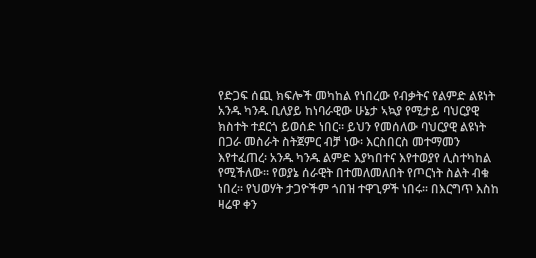የድጋፍ ሰጪ ክፍሎች መካከል የነበረው የብቃትና የልምድ ልዩነት አንዱ ካንዱ ቢለያይ ከነባራዊው ሁኔታ ኣኳያ የሚታይ ባህርያዊ ክስተት ተደርጎ ይወሰድ ነበር። ይህን የመሰለው ባህርያዊ ልዩነት በጋራ መስራት ስትጀምር ብቻ ነው፡ እርስበርስ መተማመን እየተፈጠረ፡ አንዱ ካንዱ ልምድ እያካበተና እየተወያየ ሊስተካከል የሚችለው። የወያኔ ሰራዊት በተመለመለበት የጦርነት ስልት ብቁ ነበረ። የህወሃት ታጋዮችም ጎበዝ ተዋጊዎች ነበሩ። በእርግጥ እስከ ዛሬዋ ቀን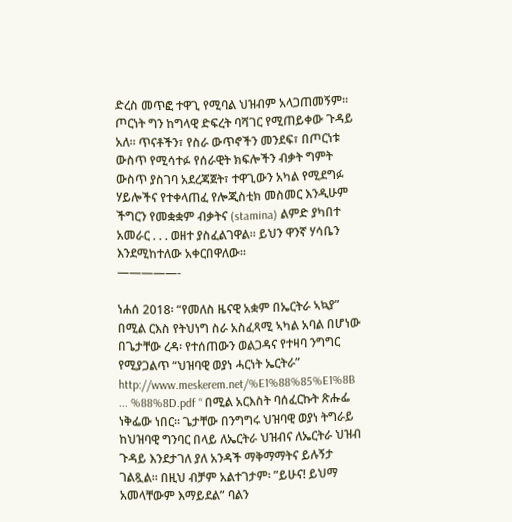ድረስ መጥፎ ተዋጊ የሚባል ህዝብም አላጋጠመኝም። ጦርነት ግን ከግላዊ ድፍረት ባሻገር የሚጠይቀው ጉዳይ አለ። ጥናቶችን፣ የስራ ውጥኖችን መንደፍ፣ በጦርነቱ ውስጥ የሚሳተፉ የሰራዊት ክፍሎችን ብቃት ግምት ውስጥ ያስገባ አደረጃጀት፣ ተዋጊውን አካል የሚደግፉ ሃይሎችና የተቀላጠፈ የሎጂስቲክ መስመር እንዲሁም ችግርን የመቋቋም ብቃትና (stamina) ልምድ ያካበተ አመራር . . . ወዘተ ያስፈልገዋል። ይህን ዋንኛ ሃሳቤን እንደሚከተለው አቀርበዋለው።
—————-

ነሐሰ 2018፡ “የመለስ ዜናዊ አቋም በኤርትራ ኣኳያ” በሚል ርእስ የትህነግ ስራ አስፈጻሚ ኣካል አባል በሆነው በጌታቸው ረዳ፡ የተሰጠውን ወልጋዳና የተዛባ ንግግር የሚያጋልጥ “ህዝባዊ ወያነ ሓርነት ኤርትራ” http://www.meskerem.net/%E1%88%85%E1%8B ... %88%8D.pdf “ በሚል አርእስት ባሰፈርኩት ጽሑፌ ነቅፌው ነበር። ጌታቸው በንግግሩ ህዝባዊ ወያነ ትግራይ ከህዝባዊ ግንባር በላይ ለኤርትራ ህዝብና ለኤርትራ ህዝብ ጉዳይ እንደታገለ ያለ አንዳች ማቅማማትና ይሉኝታ ገልጿል። በዚህ ብቻም አልተገታም፡ ”ይሁና! ይህማ አመላቸውም እማይደል” ባልን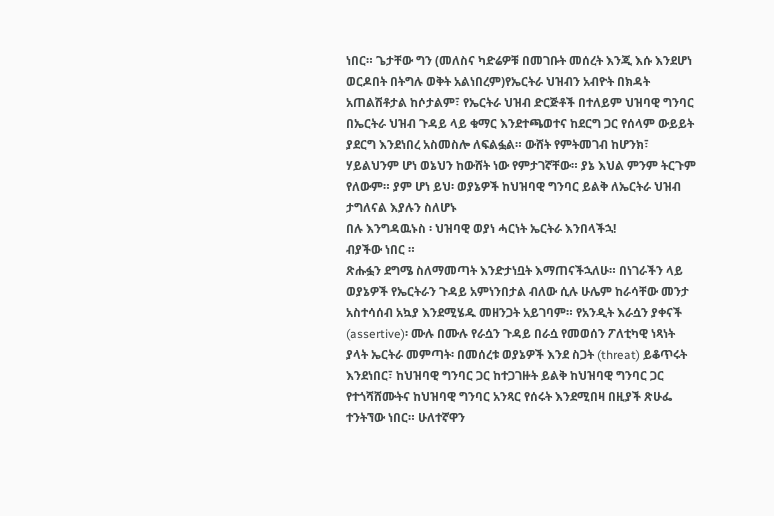ነበር። ጌታቸው ግን (መለስና ካድሬዎቹ በመገቡት መሰረት እንጂ እሱ እንደሆነ ወርዶበት በትግሉ ወቅት አልነበረም)የኤርትራ ህዝብን አብዮት በክዳት አጠልሽቶታል ከሶታልም፣ የኤርትራ ህዝብ ድርጅቶች በተለይም ህዝባዊ ግንባር በኤርትራ ህዝብ ጉዳይ ላይ ቁማር እንደተጫወተና ከደርግ ጋር የሰላም ውይይት ያደርግ እንደነበረ አስመስሎ ለፍልፏል። ውሸት የምትመገብ ከሆንክ፣ ሃይልህንም ሆነ ወኔህን ከውሸት ነው የምታገኛቸው። ያኔ እህል ምንም ትርጉም የለውም። ያም ሆነ ይህ፡ ወያኔዎች ከህዝባዊ ግንባር ይልቅ ለኤርትራ ህዝብ ታግለናል እያሉን ስለሆኑ
በሉ እንግዳዉኑስ ፡ ህዝባዊ ወያነ ሓርነት ኤርትራ እንበላችኋ!
ብያችው ነበር ።
ጽሑፏን ደግሜ ስለማመጣት እንድታነቧት እማጠናችኋለሁ። በነገራችን ላይ ወያኔዎች የኤርትራን ጉዳይ አምነንበታል ብለው ሲሉ ሁሌም ከራሳቸው መንታ አስተሳሰብ አኳያ እንደሚሄዱ መዘንጋት አይገባም። የአንዲት እራሷን ያቀናች (assertive)፡ ሙሉ በሙሉ የራሷን ጉዳይ በራሷ የመወሰን ፖለቲካዊ ነጻነት ያላት ኤርትራ መምጣት፡ በመሰረቱ ወያኔዎች እንደ ስጋት (threat) ይቆጥሩት እንደነበር፣ ከህዝባዊ ግንባር ጋር ከተጋገዙት ይልቅ ከህዝባዊ ግንባር ጋር የተጎሻሸሙትና ከህዝባዊ ግንባር አንጻር የሰሩት እንደሚበዛ በዚያች ጽሁፌ ተንትኘው ነበር። ሁለተኛዋን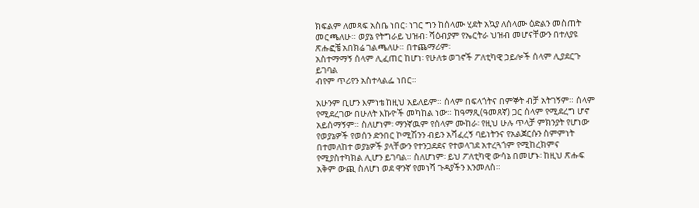ክፍልም ለመጻፍ አስቤ ነበር፡ ነገር ግን ከሰላሙ ሂደት አኳያ ለሰላሙ ዕድልን መስጠት መርጫለሁ። ወያኔ የትግራይ ህዝብ፡ ሻዕብያም የኤርትራ ህዝብ መሆናቸውን በተለያዩ ጽሑፎቼ አበክሬ ገልጫለሁ። በተጨማሪም፡
አስተማማኝ ሰላም ሊፈጠር ከሆነ፡ የሁለቱ ወገኖች ፖለቲካዊ ኃይሎች ሰላም ሊያደርጉ ይገባል
ብየም ጥሪየን አስተላልፌ ነበር።

አሁንም ቢሆን እምነቴ ከዚህ አይለይም። ሰላም በፍላጎትና በምኞት ብቻ አትገኝም። ሰላም የሚደረገው በሁለት እኩዮች መካከል ነው። ከዓማጺ(ዓመጸኛ) ጋር ሰላም የሚደረግ ሆኖ አይሰማኝም። ስለሆነም፡ ማንኛዉም የሰላም ሙከራ፡ የዚህ ሁሉ ጥላቻ ምክንያት የሆነው የወያኔዎች የወሰን ድንበር ኮሚሽንን ብይን አሻፈረኝ ባይነትንና የአልጀርሱን ስምምነት በተመለከተ ወያኔዎች ያላቸውን የተንጋደደና የተወላገደ አተረጓጎም የሚከረክምና የሚያስተካክል ሊሆን ይገባል። ስለሆነም፡ ይህ ፖለቲካዊ ውሳኔ በመሆኑ፡ ከዚህ ጽሑፍ አቅም ውጪ ስለሆነ ወደ ዋንኛ የመነሻ ጉዳያችን እንመለስ።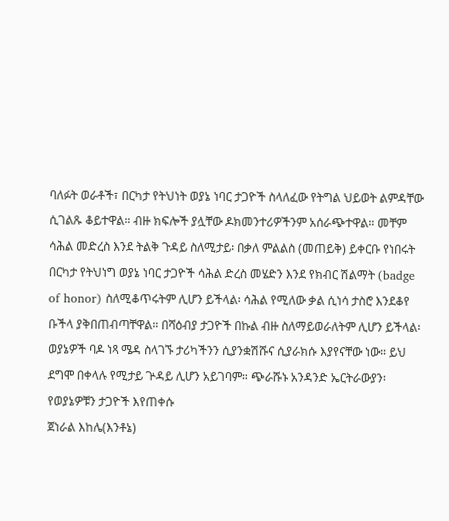ባለፉት ወራቶች፣ በርካታ የትህነት ወያኔ ነባር ታጋዮች ስላለፈው የትግል ህይወት ልምዳቸው ሲገልጹ ቆይተዋል። ብዙ ክፍሎች ያሏቸው ዶክመንተሪዎችንም አሰራጭተዋል። መቸም ሳሕል መድረስ እንደ ትልቅ ጉዳይ ስለሚታይ፡ በቃለ ምልልስ (መጠይቅ) ይቀርቡ የነበሩት በርካታ የትህነግ ወያኔ ነባር ታጋዮች ሳሕል ድረስ መሄድን እንደ የክብር ሽልማት (badge of honor) ስለሚቆጥሩትም ሊሆን ይችላል፡ ሳሕል የሚለው ቃል ሲነሳ ታስሮ እንደቆየ ቡችላ ያቅበጠብጣቸዋል። በሻዕብያ ታጋዮች በኩል ብዙ ስለማይወራለትም ሊሆን ይችላል፡ ወያኔዎች ባዶ ነጻ ሜዳ ስላገኙ ታሪካችንን ሲያንቋሽሹና ሲያራክሱ እያየናቸው ነው። ይህ ደግሞ በቀላሉ የሚታይ ጕዳይ ሊሆን አይገባም። ጭራሹኑ አንዳንድ ኤርትራውያን፡ የወያኔዎቹን ታጋዮች እየጠቀሱ
ጀነራል እከሌ(እንቶኔ)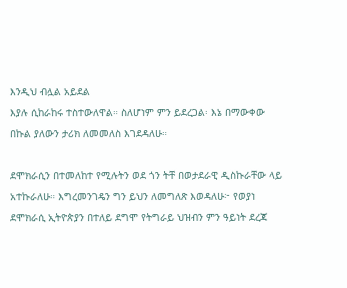እንዲህ ብሏል አይደል
እያሉ ሲከራከሩ ተስተውለዋል። ስለሆነም ምን ይደረጋል፡ እኔ በማውቀው በኩል ያለውን ታሪክ ለመመለስ እገደዳለሁ።

ደሞክራሲን በተመለከተ የሚሉትን ወደ ጎን ትቸ በወታደራዊ ዲስኩራቸው ላይ አተኩራለሁ። እግረመንገዴን ግን ይህን ለመግለጽ እወዳለሁ፦ የወያነ ደሞክራሲ ኢትዮጵያን በተለይ ደግሞ የትግራይ ህዝብን ምን ዓይነት ደረጃ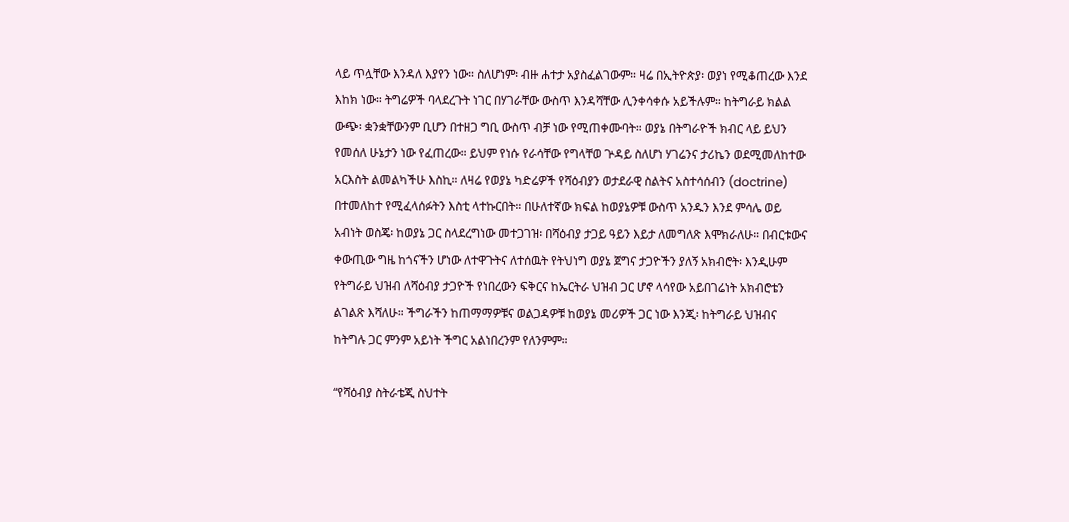ላይ ጥሏቸው እንዳለ እያየን ነው። ስለሆነም፡ ብዙ ሐተታ አያስፈልገውም። ዛሬ በኢትዮጵያ፡ ወያነ የሚቆጠረው እንደ እከክ ነው። ትግሬዎች ባላደረጉት ነገር በሃገራቸው ውስጥ እንዳሻቸው ሊንቀሳቀሱ አይችሉም። ከትግራይ ክልል ውጭ፡ ቋንቋቸውንም ቢሆን በተዘጋ ግቢ ውስጥ ብቻ ነው የሚጠቀሙባት። ወያኔ በትግራዮች ክብር ላይ ይህን የመሰለ ሁኔታን ነው የፈጠረው። ይህም የነሱ የራሳቸው የግላቸወ ጕዳይ ስለሆነ ሃገሬንና ታሪኬን ወደሚመለከተው አርእስት ልመልካችሁ እስኪ። ለዛሬ የወያኔ ካድሬዎች የሻዕብያን ወታደራዊ ስልትና አስተሳሰብን (doctrine) በተመለከተ የሚፈላሰፉትን እስቲ ላተኩርበት። በሁለተኛው ክፍል ከወያኔዎቹ ውስጥ አንዱን እንደ ምሳሌ ወይ አብነት ወስጄ፡ ከወያኔ ጋር ስላደረግነው መተጋገዝ፡ በሻዕብያ ታጋይ ዓይን እይታ ለመግለጽ እሞክራለሁ። በብርቱውና ቀውጢው ግዜ ከጎናችን ሆነው ለተዋጉትና ለተሰዉት የትህነግ ወያኔ ጀግና ታጋዮችን ያለኝ አክብሮት፡ እንዲሁም የትግራይ ህዝብ ለሻዕብያ ታጋዮች የነበረውን ፍቅርና ከኤርትራ ህዝብ ጋር ሆኖ ላሳየው አይበገሬነት አክብሮቴን ልገልጽ እሻለሁ። ችግራችን ከጠማማዎቹና ወልጋዳዎቹ ከወያኔ መሪዎች ጋር ነው እንጂ፡ ከትግራይ ህዝብና ከትግሉ ጋር ምንም አይነት ችግር አልነበረንም የለንምም።

“የሻዕብያ ስትራቴጂ ስህተት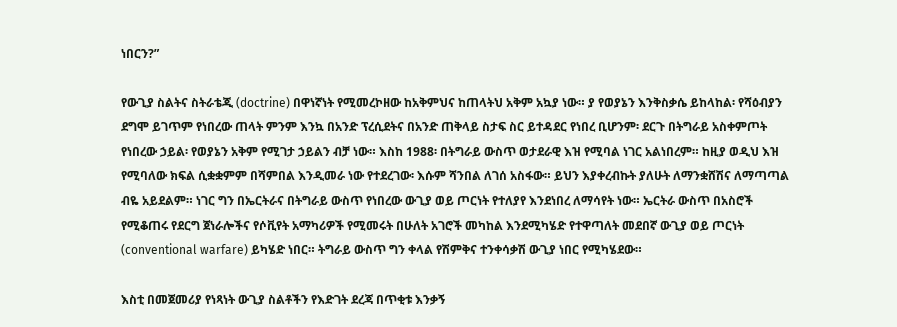ነበርን?”

የውጊያ ስልትና ስትራቴጂ (doctrine) በዋነኛነት የሚመረኮዘው ከአቅምህና ከጠላትህ አቅም አኳያ ነው። ያ የወያኔን እንቅስቃሴ ይከላከል፡ የሻዕብያን ደግሞ ይገጥም የነበረው ጠላት ምንም እንኳ በአንድ ፕረሲደትና በአንድ ጠቅላይ ስታፍ ስር ይተዳደር የነበረ ቢሆንም፡ ደርጉ በትግራይ አስቀምጦት የነበረው ኃይል፡ የወያኔን አቅም የሚገታ ኃይልን ብቻ ነው። እስከ 1988፡ በትግራይ ውስጥ ወታደራዊ እዝ የሚባል ነገር አልነበረም። ከዚያ ወዲህ እዝ የሚባለው ክፍል ሲቋቋምም በሻምበል እንዲመራ ነው የተደረገው፡ እሱም ሻንበል ለገሰ አስፋው። ይህን እያቀረብኩት ያለሁት ለማንቋሸሽና ለማጣጣል ብዬ አይደልም። ነገር ግን በኤርትራና በትግራይ ውስጥ የነበረው ውጊያ ወይ ጦርነት የተለያየ እንደነበረ ለማሳየት ነው። ኤርትራ ውስጥ በአስሮች የሚቆጠሩ የደርግ ጀነራሎችና የሶቪየት አማካሪዎች የሚመሩት በሁለት አገሮች መካከል እንደሚካሄድ የተዋጣለት መደበኛ ውጊያ ወይ ጦርነት (conventional warfare) ይካሄድ ነበር። ትግራይ ውስጥ ግን ቀላል የሽምቅና ተንቀሳቃሽ ውጊያ ነበር የሚካሄደው።

እስቲ በመጀመሪያ የነጻነት ውጊያ ስልቶችን የእድገት ደረጃ በጥቂቱ እንቃኝ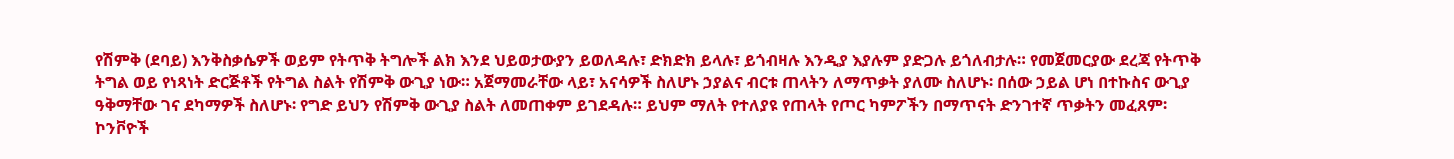የሽምቅ (ደባይ) እንቅስቃሴዎች ወይም የትጥቅ ትግሎች ልክ እንደ ህይወታውያን ይወለዳሉ፣ ድክድክ ይላሉ፣ ይጎብዛሉ እንዲያ እያሉም ያድጋሉ ይጎለብታሉ። የመጀመርያው ደረጃ የትጥቅ ትግል ወይ የነጻነት ድርጅቶች የትግል ስልት የሽምቅ ውጊያ ነው። አጀማመራቸው ላይ፣ አናሳዎች ስለሆኑ ኃያልና ብርቱ ጠላትን ለማጥቃት ያለሙ ስለሆኑ፡ በሰው ኃይል ሆነ በተኩስና ውጊያ ዓቅማቸው ገና ደካማዎች ስለሆኑ፡ የግድ ይህን የሽምቅ ውጊያ ስልት ለመጠቀም ይገደዳሉ። ይህም ማለት የተለያዩ የጠላት የጦር ካምፖችን በማጥናት ድንገተኛ ጥቃትን መፈጸም፡ ኮንቮዮች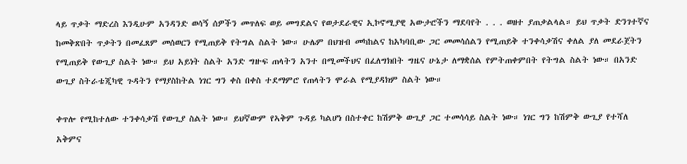ላይ ጥቃት ማድረስ እንዲሁም አንዳንድ ወሳኝ ሰዎችን መጥለፍ ወይ መግደልና የወታደራዊና ኢኮኖሚያዊ አውታሮችን ማደባየት . . . ወዘተ ያጠቃልላል። ይህ ጥቃት ድንገተኛና ከመቅጽበት ጥቃትን በመፈጸም መሰወርን የሚጠይቅ የትግል ስልት ነው። ሁሌም በህዝብ መካከልና ከአካባቢው ጋር መመሳሰልን የሚጠይቅ ተንቀሳቃሽና ቀለል ያለ መደራጀትን የሚጠይቅ የውጊያ ስልት ነው። ይህ አይነት ስልት አንድ ግዙፍ ጠላትን አንተ በሚመችህና በፈለግክበት ግዜና ሁኔታ ለማቋሰል የምትጠቀምበት የትግል ስልት ነው። በአንድ ውጊያ ስትራቴጂካዊ ጉዳትን የማያስከትል ነገር ግን ቀስ በቀስ ተደማምሮ የጠላትን ሞራል የሚያዳክም ስልት ነው።

ቀጥሎ የሚከተለው ተንቀሳቃሽ የውጊያ ስልት ነው። ይህኛውም የኣቅም ጉዳይ ካልሆነ በስተቀር ከሽምቅ ውጊያ ጋር ተመሳሳይ ስልት ነው። ነገር ግን ከሽምቅ ውጊያ የተሻለ አቅምና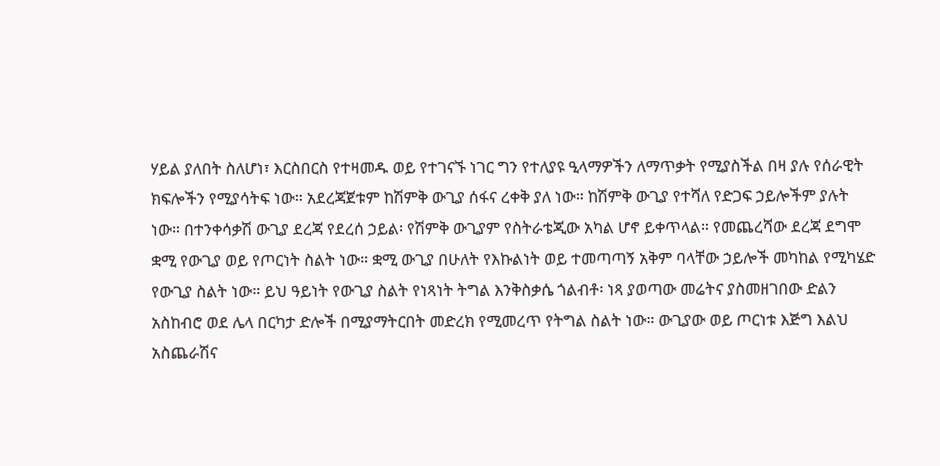ሃይል ያለበት ስለሆነ፣ እርስበርስ የተዛመዱ ወይ የተገናኙ ነገር ግን የተለያዩ ዒላማዎችን ለማጥቃት የሚያስችል በዛ ያሉ የሰራዊት ክፍሎችን የሚያሳትፍ ነው። አደረጃጀቱም ከሽምቅ ውጊያ ሰፋና ረቀቅ ያለ ነው። ከሽምቅ ውጊያ የተሻለ የድጋፍ ኃይሎችም ያሉት ነው። በተንቀሳቃሽ ውጊያ ደረጃ የደረሰ ኃይል፡ የሽምቅ ውጊያም የስትራቴጂው አካል ሆኖ ይቀጥላል። የመጨረሻው ደረጃ ደግሞ ቋሚ የውጊያ ወይ የጦርነት ስልት ነው። ቋሚ ውጊያ በሁለት የእኩልነት ወይ ተመጣጣኝ አቅም ባላቸው ኃይሎች መካከል የሚካሄድ የውጊያ ስልት ነው። ይህ ዓይነት የውጊያ ስልት የነጻነት ትግል እንቅስቃሴ ጎልብቶ፡ ነጻ ያወጣው መሬትና ያስመዘገበው ድልን አስከብሮ ወደ ሌላ በርካታ ድሎች በሚያማትርበት መድረክ የሚመረጥ የትግል ስልት ነው። ውጊያው ወይ ጦርነቱ እጅግ እልህ አስጨራሽና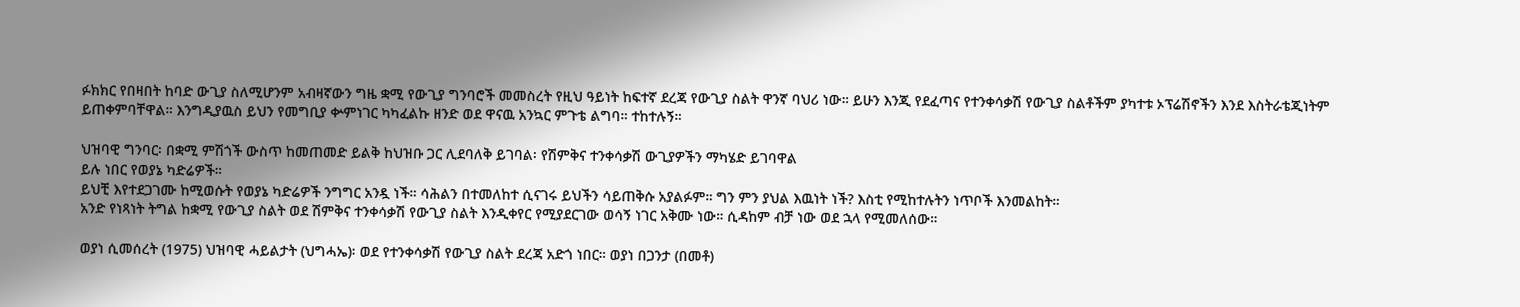ፉክክር የበዛበት ከባድ ውጊያ ስለሚሆንም አብዛኛውን ግዜ ቋሚ የውጊያ ግንባሮች መመስረት የዚህ ዓይነት ከፍተኛ ደረጃ የውጊያ ስልት ዋንኛ ባህሪ ነው። ይሁን እንጂ የደፈጣና የተንቀሳቃሽ የውጊያ ስልቶችም ያካተቱ ኦፕሬሽኖችን እንደ እስትራቴጂነትም ይጠቀምባቸዋል። እንግዲያዉስ ይህን የመግቢያ ቍምነገር ካካፈልኩ ዘንድ ወደ ዋናዉ አንኳር ምጉቴ ልግባ። ተከተሉኝ።

ህዝባዊ ግንባር፡ በቋሚ ምሽጎች ውስጥ ከመጠመድ ይልቅ ከህዝቡ ጋር ሊደባለቅ ይገባል፡ የሽምቅና ተንቀሳቃሽ ውጊያዎችን ማካሄድ ይገባዋል
ይሉ ነበር የወያኔ ካድሬዎች።
ይህቺ እየተደጋገሙ ከሚወሱት የወያኔ ካድሬዎች ንግግር አንዷ ነች። ሳሕልን በተመለከተ ሲናገሩ ይህችን ሳይጠቅሱ አያልፉም። ግን ምን ያህል እዉነት ነች? እስቲ የሚከተሉትን ነጥቦች እንመልከት።
አንድ የነጻነት ትግል ከቋሚ የውጊያ ስልት ወደ ሽምቅና ተንቀሳቃሽ የውጊያ ስልት እንዲቀየር የሚያደርገው ወሳኝ ነገር አቅሙ ነው። ሲዳከም ብቻ ነው ወደ ኋላ የሚመለሰው።

ወያነ ሲመሰረት (1975) ህዝባዊ ሓይልታት (ህግሓኤ)፡ ወደ የተንቀሳቃሽ የውጊያ ስልት ደረጃ አድጎ ነበር። ወያነ በጋንታ (በመቶ)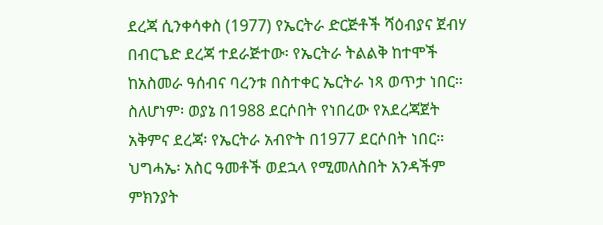ደረጃ ሲንቀሳቀስ (1977) የኤርትራ ድርጅቶች ሻዕብያና ጀብሃ በብርጌድ ደረጃ ተደራጅተው፡ የኤርትራ ትልልቅ ከተሞች ከአስመራ ዓሰብና ባረንቱ በስተቀር ኤርትራ ነጻ ወጥታ ነበር። ስለሆነም፡ ወያኔ በ1988 ደርሶበት የነበረው የአደረጃጀት አቅምና ደረጃ፡ የኤርትራ አብዮት በ1977 ደርሶበት ነበር። ህግሓኤ፡ አስር ዓመቶች ወደኋላ የሚመለስበት አንዳችም ምክንያት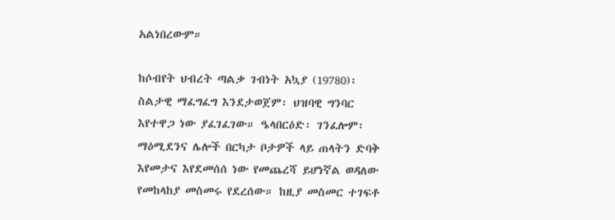አልነበረውም።

ከሶብየት ህብረት ጣልቃ ገብነት አኳያ (19780)፡ ስልታዊ ማፈግፈግ እንደታወጀም፡ ህዝባዊ ግንባር እየተዋጋ ነው ያፈገፈገው። ዔላበርዕድ፡ ገንፈሎም፡ ማዕሚደንና ሌሎች በርካታ ቦታዎች ላይ ጠላትን ድባቅ እየመታና እየደመሰሰ ነው የመጨረሻ ይሆነኛል ወዳለው የመከላከያ መስመሩ የደረሰው። ከዚያ መስመር ተገፍቶ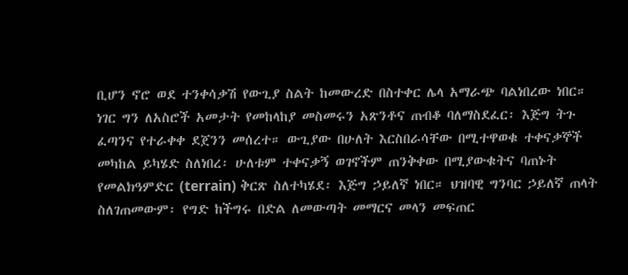ቢሆን ኖሮ ወደ ተንቀሳቃሽ የውጊያ ስልት ከመውረድ በስተቀር ሌላ አማራጭ ባልነበረው ነበር። ነገር ግን ለአስሮች አመታት የመከላከያ መስመሩን አጽንቶና ጠብቆ ባለማስደፈር፡ እጅግ ትጉ ፈጣንና የተራቀቀ ደጀንን መሰረተ። ውጊያው በሁለት እርስበራሳቸው በሚተዋወቁ ተቀናቃኞች መካከል ይካሄድ ስለነበረ፡ ሁለቱም ተቀናቃኝ ወገኖችም ጠንቅቀው በሚያውቁትና ባጠኑት የመልክዓምድር (terrain) ቅርጽ ስለተካሄደ፡ እጅግ ኃይለኛ ነበር። ህዝባዊ ግንባር ኃይለኛ ጠላት ስለገጠመውም፡ የግድ ከችግሩ በድል ለመውጣት መማርና መላን መፍጠር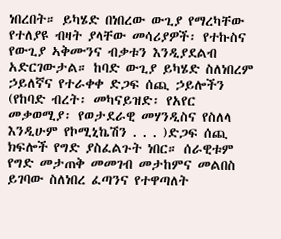ነበረበት። ይካሄድ በነበረው ውጊያ የማረካቸው የተለያዩ ብዛት ያላቸው መሳሪያዎች፡ የተኩስና የውጊያ ኣቅሙንና ብቃቱን እንዲያደልብ አድርገውታል። ከባድ ውጊያ ይካሄድ ስለነበረም ኃይለኛና የተራቀቀ ድጋፍ ሰጪ ኃይሎችን (የከባድ ብረት፡ መካናይዝድ፡ የአየር መቃወሚያ፡ የወታደራዊ መሃንዲስና የስለላ እንዲሁም የኮሚኒኬሽን . . . )ድጋፍ ሰጪ ክፍሎች የግድ ያስፈልጉት ነበር። ሰራዊቱም የግድ መታጠቅ መመገብ መታከምና መልበስ ይገባው ስለነበረ ፈጣንና የተዋጣለት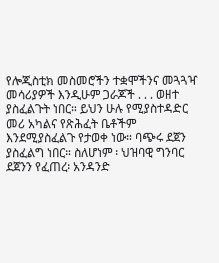የሎጂስቲክ መስመሮችን ተቋሞችንና መጓጓዣ መሳሪያዎች እንዲሁም ጋራጆች . . . ወዘተ ያስፈልጉት ነበር። ይህን ሁሉ የሚያስተዳድር መሪ አካልና የጽሕፈት ቤቶችም እንደሚያስፈልጉ የታወቀ ነው። ባጭሩ ደጀን ያስፈልግ ነበር። ስለሆነም ፡ ህዝባዊ ግንባር ደጀንን የፈጠረ፡ አንዳንድ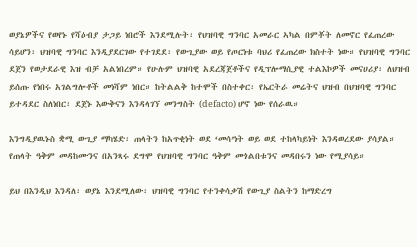ወያኔዎችና የወየኑ የሻዕብያ ታጋይ ነበሮች እንደሚሉት፡ የህዝባዊ ግንባር አመራር ኣካል በምቾት ለመኖር የፈጠረው ሳይሆን፡ ህዝባዊ ግንባር እንዲያደርገው የተገደደ፡ የውጊያው ወይ የጦርነቱ ባህሪ የፈጠረው ክስተት ነው። የህዝባዊ ግንባር ደጀን የወታደራዊ እዝ ብቻ አልነበረም። የሁሉም ህዝባዊ አደረጃጀቶችና የዲፕሎማሲያዊ ተልእኮዎች መናሀሪያ፡ ለህዝብ ይሰጡ የነበሩ አገልግሎቶች መነሻም ነበር። ከትልልቅ ከተሞች በስተቀር፡ የኤርትራ መሬትና ህዝብ በህዝባዊ ግንባር ይተዳደር ስለነበር፡ ደጀኑ እውቅናን እንዳላገኘ መንግስት (defacto) ሆኖ ነው የሰራዉ።

እንግዲያዉኑስ ቋሚ ውጊያ ማካሄድ፡ ጠላትን ከአጥቂነት ወደ ‘መሳ’ነት ወይ ወደ ተከላካይነት እንዳወረደው ያሳያል። የጠላት ዓቅም መዳከሙንና በአንጻሩ ደግሞ የህዝባዊ ግንባር ዓቅም መጎልበቱንና መዳበሩን ነው የሚያሳይ።

ይህ በእንዲህ እንዳለ፡ ወያኔ እንደሚለው፡ ህዝባዊ ግንባር የተንቀሳቃሽ የውጊያ ስልትን ከማድረግ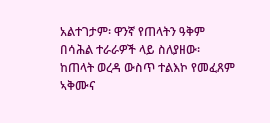አልተገታም፡ ዋንኛ የጠላትን ዓቅም በሳሕል ተራራዎች ላይ ስለያዘው፡ ከጠላት ወረዳ ውስጥ ተልእኮ የመፈጸም ኣቅሙና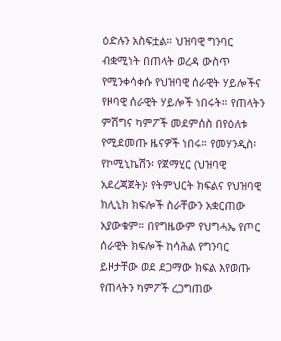ዕድሉን አስፍቷል። ህዝባዊ ግንባር ብቋሚነት በጠላት ወረዳ ውስጥ የሚንቀሳቀሱ የህዝባዊ ሰራዊት ሃይሎችና የዞባዊ ሰራዊት ሃይሎች ነበሩት። የጠላትን ምሽግና ካምፖች መደምሰስ በየዕለቱ የሚደመጡ ዜናዎች ነበሩ። የመሃንዲስ፡ የኮሚኒኬሽን፡ የጀማሂር (ህዝባዊ አደረጃጀት)፡ የትምህርት ክፍልና የህዝባዊ ክሊኒክ ክፍሎች ስራቸውን አቋርጠው አያውቁም። በየግዜውም የህግሓኤ የጦር ሰራዊት ክፍሎች ከሳሕል የግንባር ይዞታቸው ወደ ደጋማው ክፍል እየወጡ የጠላትን ካምፖች ረጋግጠው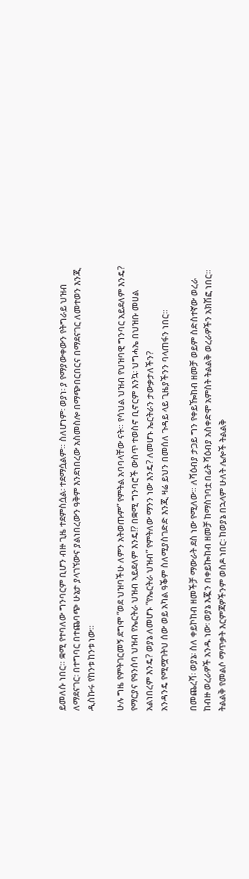ይመለሱ ነበር። ቋሚ የተባለው ግንባርም ቢሆን ብዙ ጊዜ ተደምስሷል፡ ተደማሷልም። ስለሆነም፡ ወያነ፡ ያ የማያውቀውን የትግራይ ህዝብ ለማደናገር፡ በተግባር በተጨባጭ ሁኔታ ያላገኘውና ያልነበረውን ዓቅም እንደነበረው አስመስሎ በማጭበርበርና በማደናገር ለመተወን እንጂ ዲስኩሩ የከንቱ ከንቱ ነው።

ሁሉ ግዜ የምትገርመኝ ደግሞ “ወደ ህዝባችሁ ለምን አትወጡም” የምትል አባባላቸው ናት። የሳህል ህዝብ የህዝባዊ ግንባር አይደለም እንዴ? የማርያና የዓንሰባ ህዝብ የኤርትራ ህዝብ ኣይደለም እንዴ!? በቋሚ ግንባሮች ውስጥ ተወስኖ ቢኖርም እንኳ፡ ህግሓኤ በህዝቡ መሀል አልነበረም እንዴ? ወያኔ ለመሆኑ “የኤርትራ ህዝብ” የምትለው ማንን ነው እንዴ? ለመሆኑ ኤርትራን ታውቃታለችን?
አንዳንዴ የሚሟገትህ ሰው ወይ አካል ዓቕም ስለሚያስገድድ እንጂ ዛሬ ይህን በመሰለ ጉዳይ ላይ ጊዜያችንን ባላጠፋን ነበር።

በመጨረሻ፡ ወያኔ፡ ስለ ቀይኮከብ ዘመችቻ ማውራት ደስ ነው የሚለው። ለሻዕብያ ታጋይ ግን የቀይዀከብ ዘመቻ ወይም ስድስተኛው ወረራ ከብዙ ወረራዎች አንዱ ነው፡ ወያኔ እጇን በቀይኰከብ ዘመቻ ከማስገባቷ በፊት ሻዕብያ አስቀድሞ አምስት ትልልቅ ወረራዎችን አክሽፎ ነበር። ትልልቅ የመልሶ ማጥቃት እርምጃዎችንም ወስዶ ነበር፡ ከወያኔ በኋላም ሁለት ሌሎች ትልልቅ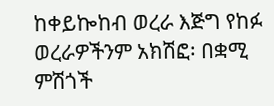ከቀይኰከብ ወረራ እጅግ የከፉ ወረራዎችንም አክሽፎ፡ በቋሚ ምሽጎች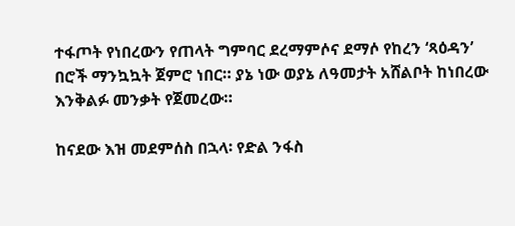ተፋጦት የነበረውን የጠላት ግምባር ደረማምሶና ደማሶ የከረን ‘ጻዕዳን’ በሮች ማንኳኳት ጀምሮ ነበር። ያኔ ነው ወያኔ ለዓመታት አሸልቦት ከነበረው እንቅልፉ መንቃት የጀመረው።

ከናደው እዝ መደምሰስ በኋላ፡ የድል ንፋስ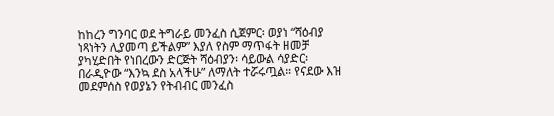ከከረን ግንባር ወደ ትግራይ መንፈስ ሲጀምር፡ ወያነ “ሻዕብያ ነጻነትን ሊያመጣ ይችልም” እያለ የስም ማጥፋት ዘመቻ ያካሂድበት የነበረውን ድርጅት ሻዕብያን፡ ሳይውል ሳያድር፡ በራዲዮው “እንኳ ደስ አላችሁ” ለማለት ተሯሩጧል። የናደው እዝ መደምሰስ የወያኔን የትብብር መንፈስ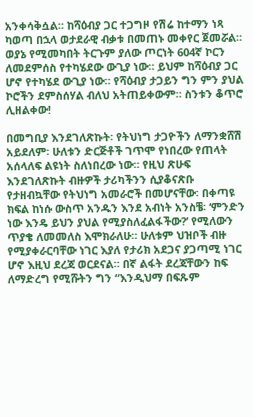አንቀሳቅሷል። ከሻዕብያ ጋር ተጋግዞ የሽሬ ከተማን ነጻ ካወጣ በኋላ ወታደራዊ ብቃቱ በመጠኑ መቀየር ጀመሯል። ወያኔ የሚመካበት ትርጉም ያለው ጦርነት 604ኛ ኮርን ለመደምሰስ የተካሄደው ውጊያ ነው። ይህም ከሻዕብያ ጋር ሆኖ የተካሄደ ውጊያ ነው። የሻዕብያ ታጋይን ግን ምን ያህል ኮሮችን ደምስሰሃል ብለህ አትጠይቀውም። ስንቱን ቆጥሮ ሊዘልቀው!

በመግቢያ እንደገለጽኩት፡ የትህነግ ታጋዮችን ለማንቋሸሽ አይደለም፡ ሁለቱን ድርጅቶች ገጥሞ የነበረው የጠላት አሰላለፍ ልዩነት ስለነበረው ነው። የዚህ ጽሁፍ እንደገለጽኩት ብዙዎች ታሪካችንን ሲያቆናጽቡ የታዘብኳቸው የትህነግ አመራሮች በመሆናቸው፡ በቀጣዩ ክፍል ከነሱ ውስጥ አንዱን እንደ አብነት አንስቼ፡ ‘ምንድን ነው እንዴ ይህን ያህል የሚያስለፈልፋችው?’ የሚለውን ጥያቄ ለመመለስ እሞክራለሁ። ሁለቱም ህዝቦች ብዙ የሚያቀራርባቸው ነገር እያለ የታሪክ አደጋና ያጋጣሚ ነገር ሆኖ እዚህ ደረጃ ወርደናል። በኛ ልፋት ደረጃቸውን ከፍ ለማድረግ የሚሹትን ግን “እንዲህማ በፍጹም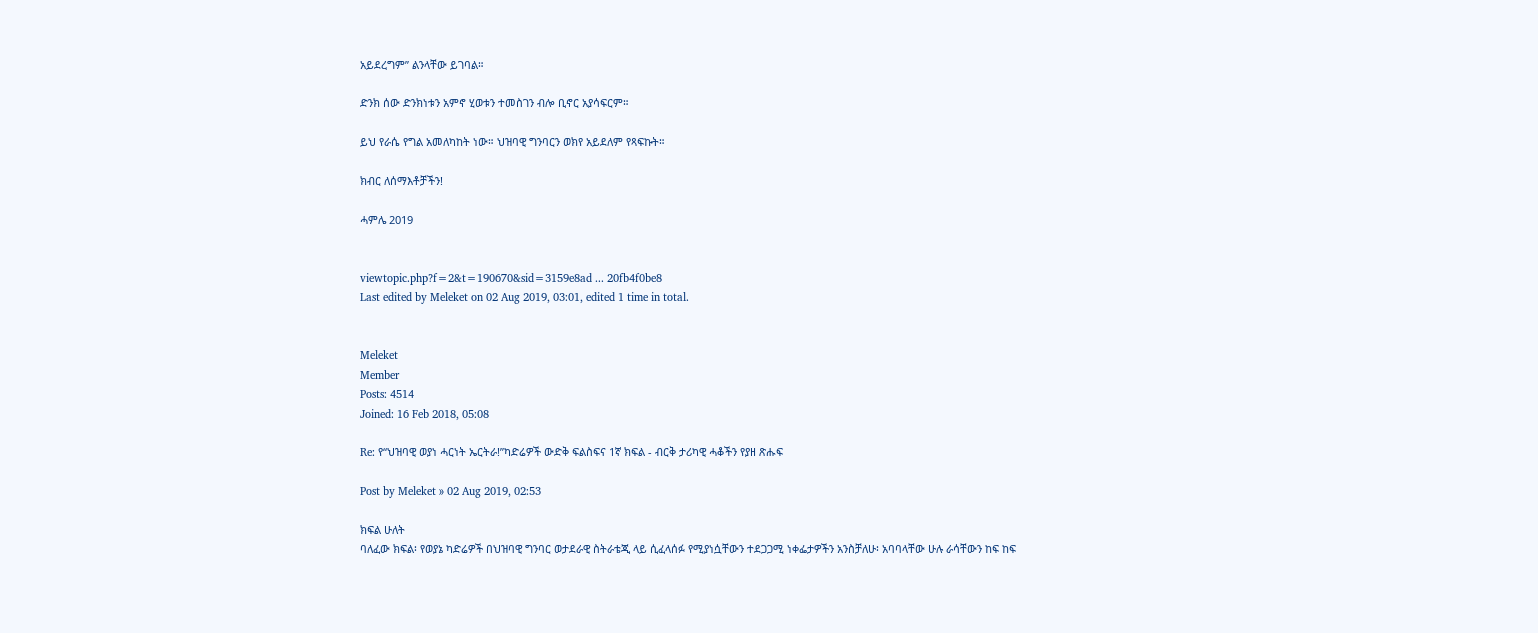አይደረግም” ልንላቸው ይገባል።

ድንክ ሰው ድንክነቱን አምኖ ሂወቱን ተመስገን ብሎ ቢኖር አያሳፍርም።

ይህ የራሴ የግል አመለካከት ነው። ህዝባዊ ግንባርን ወክየ አይደለም የጻፍኩት።

ክብር ለሰማእቶቻችን!

ሓምሌ 2019


viewtopic.php?f=2&t=190670&sid=3159e8ad ... 20fb4f0be8
Last edited by Meleket on 02 Aug 2019, 03:01, edited 1 time in total.


Meleket
Member
Posts: 4514
Joined: 16 Feb 2018, 05:08

Re: የ“ህዝባዊ ወያነ ሓርነት ኤርትራ!”ካድሬዎች ውድቅ ፍልስፍና 1ኛ ክፍል - ብርቅ ታሪካዊ ሓቆችን የያዘ ጽሑፍ

Post by Meleket » 02 Aug 2019, 02:53

ክፍል ሁለት
ባለፈው ክፍል፡ የወያኔ ካድሬዎች በህዝባዊ ግንባር ወታደራዊ ስትራቴጂ ላይ ሲፈላሰፉ የሚያነሷቸውን ተደጋጋሚ ነቀፌታዎችን አንስቻለሁ፡ አባባላቸው ሁሉ ራሳቸውን ከፍ ከፍ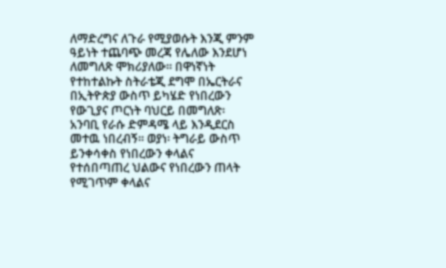ለማድረግና ለጉራ የሚያወሱት እንጂ ምንም ዓይነት ተጨባጭ መረጃ የሌለው እንደሆነ ለመግለጽ ሞክሪያለው። በዋነኛነት የተከተልኩት ስትራቴጂ ደግሞ በኤርትራና በኢትዮጵያ ውስጥ ይካሄድ የነበረውን የውጊያና ጦርነት ባህርይ በመግለጽ፡ አንባቢ የራሱ ድምዳሜ ላይ እንዲደርስ መተዉ ነበረብኝ። ወያነ፡ ትግራይ ውስጥ ይንቀሳቀስ የነበረውን ቀላልና የተሰበጣጠረ ህልውና የነበረውን ጠላት የሚገጥም ቀላልና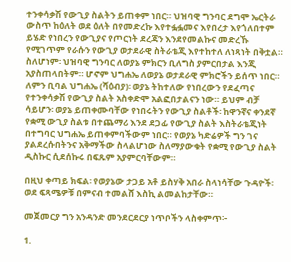ተንቀሳቃሽ የውጊያ ስልትን ይጠቀም ነበር። ህዝባዊ ግንባር ደግሞ ኤርትራ ውስጥ ከዕለት ወደ ዕለት በየመድረኩ እየተፏፏመና እየበረታ እየጎለበተም ይሄድ የነበረን የውጊያና የጦርነት ደረጃን እንደየመልኩና መድረኹ የሚገጥም የራሱን የውጊያ ወታደራዊ ስትራቴጂ እየተከተለ ለነጻነት በቅቷል። ስለሆነም፡ ህዝባዊ ግንባር ለወያኔ ምክርን ቢለግስ ያምርበታል እንጂ አያስጠላበትም። ሆኖም ህግሐኤ ለወያኔ ወታደራዊ ምክሮችን ይሰጥ ነበር። ለምን ቢባል ህግሐኤ (ሻዕብያ)፡ ወያኔ ትከተለው የነበረውን የደፈጣና የተንቀሳቃሽ የውጊያ ስልት አስቀድሞ አልፎበታልናን ነው። ይህም ብቻ ሳይሆን፡ ወያኔ ይጠቀሙባቸው የነበሩትን የውጊያ ስልቶች፡ ከዋንኛና ቀንደኛ የቋሚ ውጊያ ስልቱ በተጨማሪ እንደ ደጋፊ የውጊያ ስልት እስትራቴጂነት በተግባር ህግሐኤ ይጠቀምባችውም ነበር። የወያኔ ካድሬዎች ግን ገና ያልደረሱበትንና አቅማችው ስላልሆነው ስለማያውቁት የቋሚ የውጊያ ስልት ዲስኩር ሲደሰኩሩ በፍጹም አያምርባቸውም።

በዚህ ቀጣይ ክፍል፡ የወያኔው ታጋይ አቶ ይስሃቅ አበራ ስላነሳቸው ጉዳዮች፡ ወደ ፍጻሜዎቹ በምናብ ተመልሸ እስኪ ልመልከታቸው።

መጀመርያ ግን አንዳንድ መንደርደርያ ነጥቦችን ላስቀምጥ፦

1.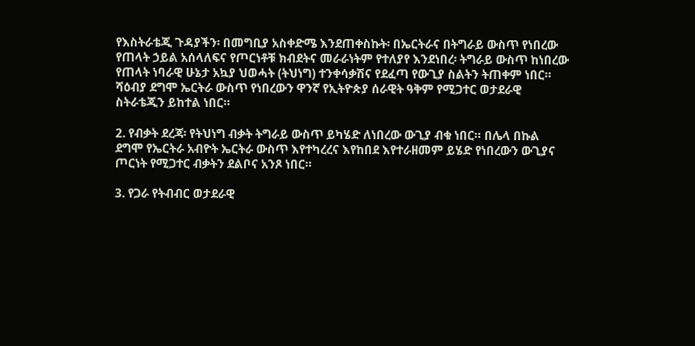የእስትራቴጂ ጉዳያችን፡ በመግቢያ አስቀድሜ እንደጠቀስኩት፡ በኤርትራና በትግራይ ውስጥ የነበረው የጠላት ኃይል አሰላለፍና የጦርነቶቹ ክብደትና መራራነትም የተለያየ እንደነበረ፡ ትግራይ ውስጥ ከነበረው የጠላት ነባራዊ ሁኔታ አኳያ ህወሓት (ትህነግ) ተንቀሳቃሽና የደፈጣ የውጊያ ስልትን ትጠቀም ነበር። ሻዕብያ ደግሞ ኤርትራ ውስጥ የነበረውን ዋንኛ የኢትዮጵያ ሰራዊት ዓቅም የሚጋተር ወታደራዊ ስትራቴጂን ይከተል ነበር።

2. የብቃት ደረጃ፡ የትህነግ ብቃት ትግራይ ውስጥ ይካሄድ ለነበረው ውጊያ ብቁ ነበር። በሌላ በኩል ደግሞ የኤርትራ አብዮት ኤርትራ ውስጥ እየተካረረና እየከበደ እየተራዘመም ይሄድ የነበረውን ውጊያና ጦርነት የሚጋተር ብቃትን ደልቦና አንጾ ነበር።

3. የጋራ የትብብር ወታደራዊ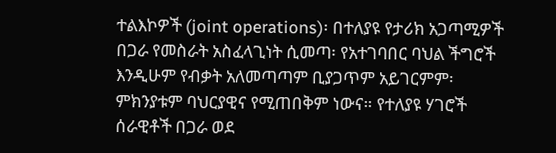ተልእኮዎች (joint operations)፡ በተለያዩ የታሪክ አጋጣሚዎች በጋራ የመስራት አስፈላጊነት ሲመጣ፡ የአተገባበር ባህል ችግሮች እንዲሁም የብቃት አለመጣጣም ቢያጋጥም አይገርምም፡ ምክንያቱም ባህርያዊና የሚጠበቅም ነውና። የተለያዩ ሃገሮች ሰራዊቶች በጋራ ወደ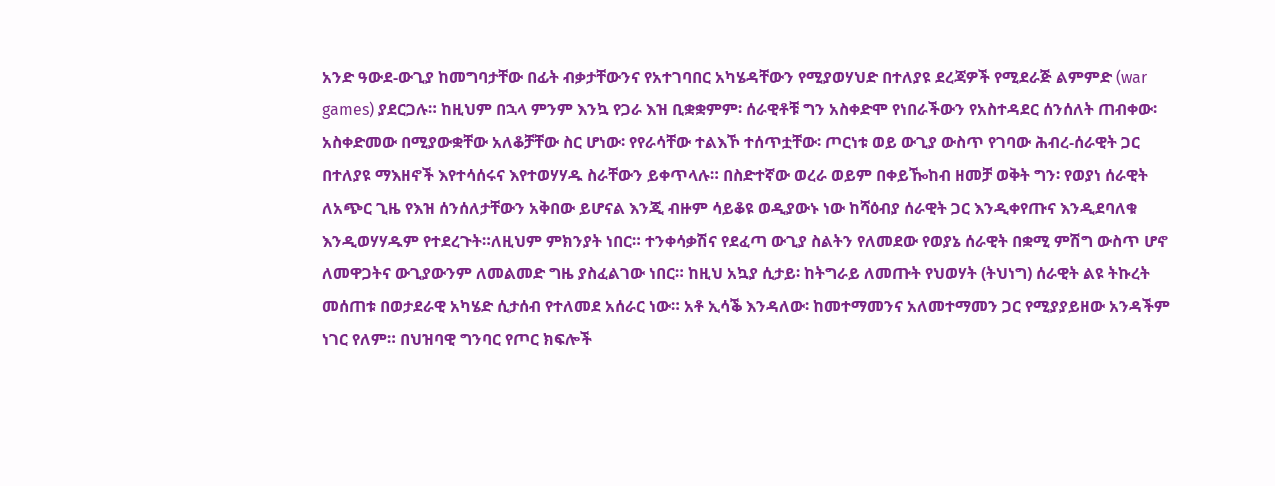አንድ ዓውደ-ውጊያ ከመግባታቸው በፊት ብቃታቸውንና የአተገባበር አካሄዳቸውን የሚያወሃህድ በተለያዩ ደረጃዎች የሚደራጅ ልምምድ (war games) ያደርጋሉ። ከዚህም በኋላ ምንም እንኳ የጋራ እዝ ቢቋቋምም፡ ሰራዊቶቹ ግን አስቀድሞ የነበራችውን የአስተዳደር ሰንሰለት ጠብቀው፡ አስቀድመው በሚያውቋቸው አለቆቻቸው ስር ሆነው፡ የየራሳቸው ተልእኾ ተሰጥቷቸው፡ ጦርነቱ ወይ ውጊያ ውስጥ የገባው ሕብረ-ሰራዊት ጋር በተለያዩ ማእዘኖች እየተሳሰሩና እየተወሃሃዱ ስራቸውን ይቀጥላሉ። በስድተኛው ወረራ ወይም በቀይዀከብ ዘመቻ ወቅት ግን፡ የወያነ ሰራዊት ለአጭር ጊዜ የእዝ ሰንሰለታቸውን አቅበው ይሆናል እንጂ ብዙም ሳይቆዩ ወዲያውኑ ነው ከሻዕብያ ሰራዊት ጋር እንዲቀየጡና እንዲደባለቁ እንዲወሃሃዱም የተደረጉት።ለዚህም ምክንያት ነበር። ተንቀሳቃሽና የደፈጣ ውጊያ ስልትን የለመደው የወያኔ ሰራዊት በቋሚ ምሽግ ውስጥ ሆኖ ለመዋጋትና ውጊያውንም ለመልመድ ግዜ ያስፈልገው ነበር። ከዚህ አኳያ ሲታይ፡ ከትግራይ ለመጡት የህወሃት (ትህነግ) ሰራዊት ልዩ ትኩረት መሰጠቱ በወታደራዊ አካሄድ ሲታሰብ የተለመደ አሰራር ነው። አቶ ኢሳቕ እንዳለው፡ ከመተማመንና አለመተማመን ጋር የሚያያይዘው አንዳችም ነገር የለም። በህዝባዊ ግንባር የጦር ክፍሎች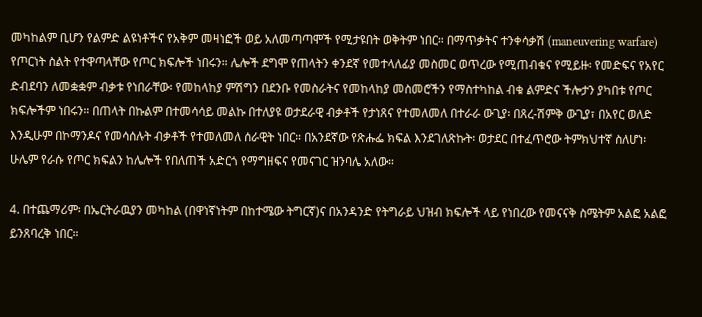መካከልም ቢሆን የልምድ ልዩነቶችና የአቅም መዛነፎች ወይ አለመጣጣሞች የሚታዩበት ወቅትም ነበር። በማጥቃትና ተንቀሳቃሽ (maneuvering warfare) የጦርነት ስልት የተዋጣላቸው የጦር ክፍሎች ነበሩን። ሌሎች ደግሞ የጠላትን ቀንደኛ የመተላለፊያ መስመር ወጥረው የሚጠብቁና የሚይዙ፡ የመድፍና የአየር ድብደባን ለመቋቋም ብቃቱ የነበራቸው፡ የመከላከያ ምሽግን በደንቡ የመስራትና የመከላከያ መስመሮችን የማስተካከል ብቁ ልምድና ችሎታን ያካበቱ የጦር ክፍሎችም ነበሩን። በጠላት በኩልም በተመሳሳይ መልኩ በተለያዩ ወታደራዊ ብቃቶች የታነጸና የተመለመለ በተራራ ውጊያ፡ በጸረ-ሽምቅ ውጊያ፣ በአየር ወለድ እንዲሁም በኮማንዶና የመሳሰሉት ብቃቶች የተመለመለ ሰራዊት ነበር። በአንደኛው የጽሑፌ ክፍል እንደገለጽኩት፡ ወታደር በተፈጥሮው ትምክህተኛ ስለሆነ፡ ሁሌም የራሱ የጦር ክፍልን ከሌሎች የበለጠች አድርጎ የማግዘፍና የመናገር ዝንባሌ አለው።

4. በተጨማሪም፡ በኤርትራዉያን መካከል (በዋነኛነትም በከተሜው ትግርኛ)ና በአንዳንድ የትግራይ ህዝብ ክፍሎች ላይ የነበረው የመናናቅ ስሜትም አልፎ አልፎ ይንጸባረቅ ነበር።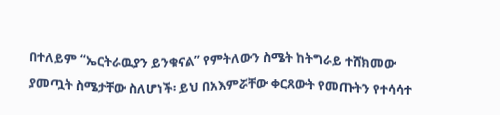በተለይም “ኤርትራዉያን ይንቁናል” የምትለውን ስሜት ከትግራይ ተሸክመው ያመጧት ስሜታቸው ስለሆነች፡ ይህ በአእምሯቸው ቀርጸውት የመጡትን የተሳሳተ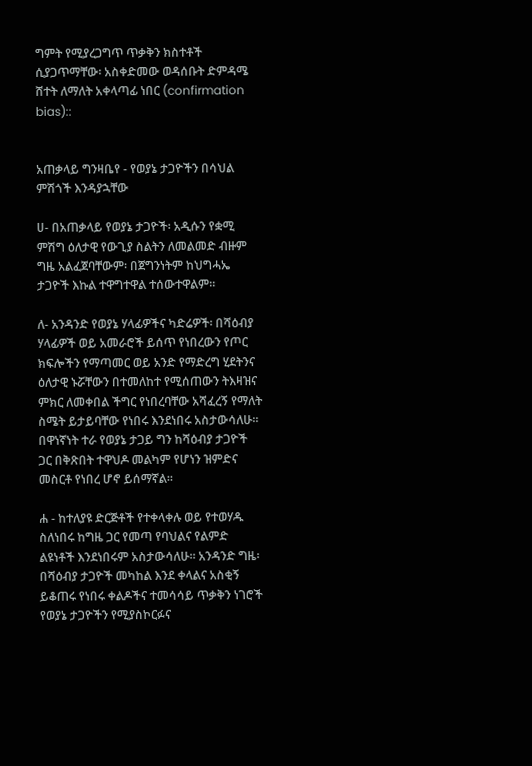ግምት የሚያረጋግጥ ጥቃቅን ክስተቶች ሲያጋጥማቸው፡ አስቀድመው ወዳሰቡት ድምዳሜ ሸተት ለማለት አቀላጣፊ ነበር (confirmation bias)::


አጠቃላይ ግንዛቤየ - የወያኔ ታጋዮችን በሳህል ምሽጎች እንዳያኋቸው

ሀ- በአጠቃላይ የወያኔ ታጋዮች፡ አዲሱን የቋሚ ምሽግ ዕለታዊ የውጊያ ስልትን ለመልመድ ብዙም ግዜ አልፈጀባቸውም፡ በጀግንነትም ከህግሓኤ ታጋዮች እኩል ተዋግተዋል ተሰውተዋልም።

ለ- አንዳንድ የወያኔ ሃላፊዎችና ካድሬዎች፡ በሻዕብያ ሃላፊዎች ወይ አመራሮች ይሰጥ የነበረውን የጦር ክፍሎችን የማጣመር ወይ አንድ የማድረግ ሂደትንና ዕለታዊ ኑሯቸውን በተመለከተ የሚሰጠውን ትእዛዝና ምክር ለመቀበል ችግር የነበረባቸው አሻፈረኝ የማለት ስሜት ይታይባቸው የነበሩ እንደነበሩ አስታውሳለሁ። በዋነኛነት ተራ የወያኔ ታጋይ ግን ከሻዕብያ ታጋዮች ጋር በቅጽበት ተዋህዶ መልካም የሆነን ዝምድና መስርቶ የነበረ ሆኖ ይሰማኛል።

ሐ - ከተለያዩ ድርጅቶች የተቀላቀሉ ወይ የተወሃዱ ስለነበሩ ከግዜ ጋር የመጣ የባህልና የልምድ ልዩነቶች እንደነበሩም አስታውሳለሁ። አንዳንድ ግዜ፡ በሻዕብያ ታጋዮች መካከል እንደ ቀላልና አስቂኝ ይቆጠሩ የነበሩ ቀልዶችና ተመሳሳይ ጥቃቅን ነገሮች የወያኔ ታጋዮችን የሚያስኮርፉና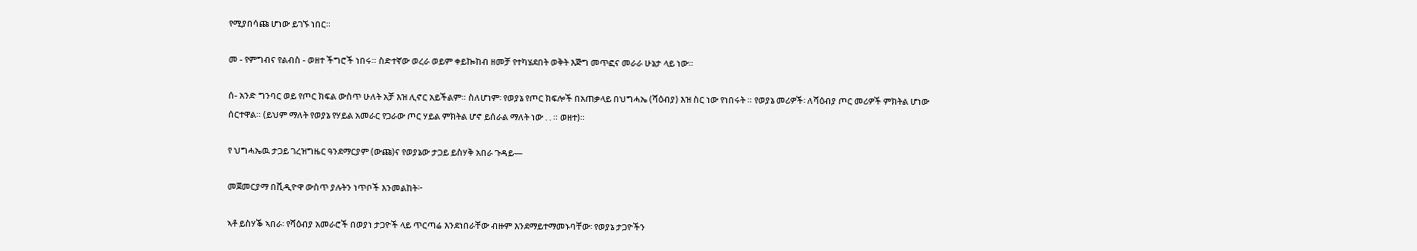የሚያበሳጩ ሆነው ይገኙ ነበር።

መ - የምግብና የልብስ - ወዘተ ችግሮች ነበሩ። ስድተኛው ወረራ ወይም ቀይኰከብ ዘመቻ የተካሄደበት ወቅት እጅግ መጥፎና መራራ ሁኔታ ላይ ነው።

ሰ- አንድ ግንባር ወይ የጦር ክፍል ውስጥ ሁለት አቻ እዝ ሊኖር አይችልም። ስለሆነም፡ የወያኔ የጦር ክፍሎች በአጠቃላይ በህግሓኤ (ሻዕብያ) እዝ ስር ነው የነበሩት ። የወያኔ መሪዎች፡ ለሻዕብያ ጦር መሪዎች ምክትል ሆነው ሰርተዋል። (ይህም ማለት የወያኔ የሃይል አመራር የጋራው ጦር ሃይል ምክትል ሆኖ ይሰራል ማለት ነው . . ። ወዘተ)።

የ ህግሓኤዉ ታጋይ ገረዝግዜር ዓንደማርያም (ውጩ)ና የወያኔው ታጋይ ይስሃቅ አበራ ጉዳይ—

መጀመርያማ በቪዲዮዋ ውስጥ ያሉትን ነጥቦች እንመልከት፦

ኣቶ ይስሃቕ ኣበራ፡ የሻዕብያ አመራሮች በወያነ ታጋዮች ላይ ጥርጣሬ እንደነበራቸው ብዙም እንደማይተማመኑባቸው፡ የወያኔ ታጋዮችን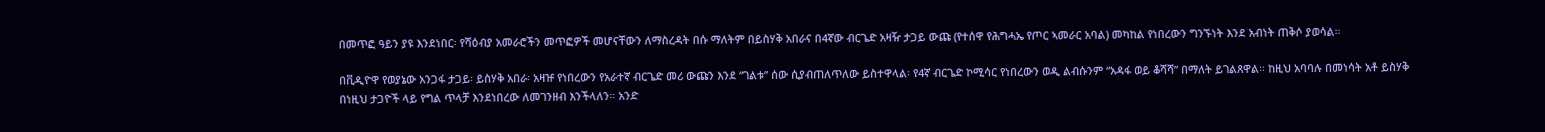በመጥፎ ዓይን ያዩ እንደነበር፡ የሻዕብያ አመራሮችን መጥፎዎች መሆናቸውን ለማስረዳት በሱ ማለትም በይስሃቅ አበራና በ4ኛው ብርጌድ አዛዥ ታጋይ ውጩ (የተሰዋ የሕግሓኤ የጦር ኣመራር አባል) መካከል የነበረውን ግንኙነት እንደ አብነት ጠቅሶ ያወሳል።

በቪዲዮዋ የወያኔው አንጋፋ ታጋይ፡ ይስሃቅ አበራ፡ አዛዡ የነበረውን የአራተኛ ብርጌድ መሪ ውጩን እንደ “ገልቱ” ሰው ሲያብጠለጥለው ይስተዋላል፡ የ4ኛ ብርጌድ ኮሚሳር የነበረውን ወዲ ልብሱንም “አዳፋ ወይ ቆሻሻ” በማለት ይገልጸዋል። ከዚህ አባባሉ በመነሳት አቶ ይስሃቅ በነዚህ ታጋዮች ላይ የግል ጥላቻ እንደነበረው ለመገንዘብ እንችላለን። አንድ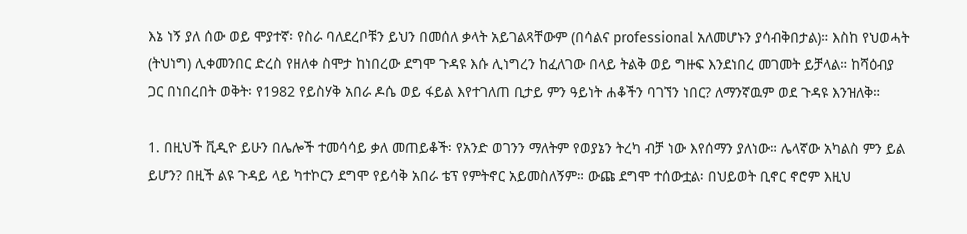እኔ ነኝ ያለ ሰው ወይ ሞያተኛ፡ የስራ ባለደረቦቹን ይህን በመሰለ ቃላት አይገልጻቸውም (በሳልና professional አለመሆኑን ያሳብቅበታል)። እስከ የህወሓት (ትህነግ) ሊቀመንበር ድረስ የዘለቀ ስሞታ ከነበረው ደግሞ ጉዳዩ እሱ ሊነግረን ከፈለገው በላይ ትልቅ ወይ ግዙፍ እንደነበረ መገመት ይቻላል። ከሻዕብያ ጋር በነበረበት ወቅት፡ የ1982 የይስሃቅ አበራ ዶሴ ወይ ፋይል እየተገለጠ ቢታይ ምን ዓይነት ሐቆችን ባገኘን ነበር? ለማንኛዉም ወደ ጉዳዩ እንዝለቅ።

1. በዚህች ቪዲዮ ይሁን በሌሎች ተመሳሳይ ቃለ መጠይቆች፡ የአንድ ወገንን ማለትም የወያኔን ትረካ ብቻ ነው እየሰማን ያለነው። ሌላኛው አካልስ ምን ይል ይሆን? በዚች ልዩ ጉዳይ ላይ ካተኮርን ደግሞ የይሳቅ አበራ ቴፕ የምትኖር አይመስለኝም። ውጩ ደግሞ ተሰውቷል፡ በህይወት ቢኖር ኖሮም እዚህ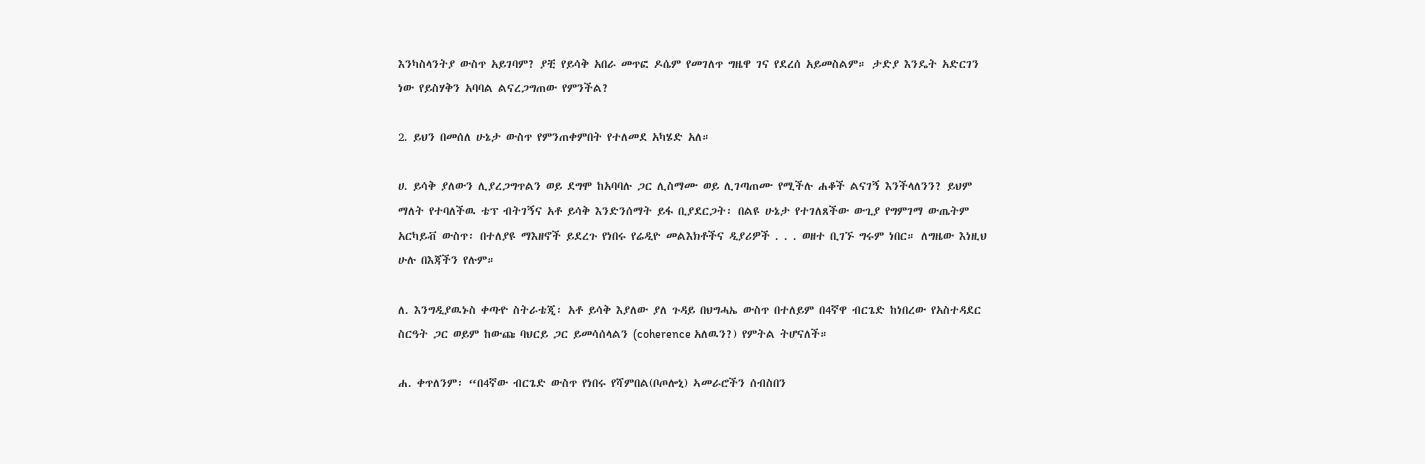እንካስላንትያ ውስጥ አይገባም? ያቺ የይሳቅ አበራ መጥፎ ዶሴም የመገለጥ ግዜዋ ገና የደረሰ አይመስልም። ታድያ እንዴት አድርገን ነው የይስሃቅን አባባል ልናረጋግጠው የምንችል?

2. ይህን በመሰለ ሁኔታ ውስጥ የምንጠቀምበት የተለመደ አካሄድ አለ።

ሀ. ይሳቅ ያለውን ሊያረጋግጥልን ወይ ደግሞ ከአባባሉ ጋር ሊስማሙ ወይ ሊገጣጠሙ የሚችሉ ሐቆች ልናገኝ እንችላለንን? ይህም ማለት የተባለችዉ ቴፕ ብትገኝና አቶ ይሳቅ እንድንሰማት ይፋ ቢያደርጋት፡ በልዩ ሁኔታ የተገለጸችው ውጊያ የግምገማ ውጤትም አርካይቭ ውስጥ፡ በተለያዩ ማእዘኖች ይደረጉ የነበሩ የሬዲዮ መልእክቶችና ዲያሪዎች . . . ወዘተ ቢገኙ ግሩም ነበር። ለግዜው እነዚህ ሁሉ በእጃችን የሉም።

ለ. እንግዲያዉኑስ ቀጣዯ ስትራቴጂ፡ አቶ ይሳቅ እያለው ያለ ጉዳይ በህግሓኤ ውስጥ በተለይም በ4ኛዋ ብርጌድ ከነበረው የአስተዳደር ስርዓት ጋር ወይም ከውጩ ባህርይ ጋር ይመሳሰላልን (coherence አለዉን?) የምትል ትሆናለች።

ሐ. ቀጥለንም፡ “በ4ኛው ብርጌድ ውስጥ የነበሩ የሻምበል(ቦጦሎኒ) ኣመራሮችን ሰብስበን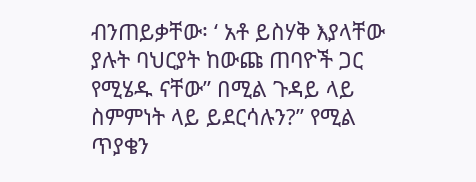ብንጠይቃቸው፡ ‘ አቶ ይስሃቅ እያላቸው ያሉት ባህርያት ከውጩ ጠባዮች ጋር የሚሄዱ ናቸው” በሚል ጉዳይ ላይ ስምምነት ላይ ይደርሳሉን?” የሚል ጥያቄን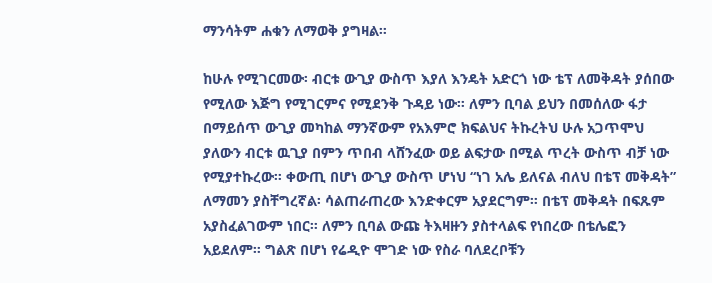ማንሳትም ሐቁን ለማወቅ ያግዛል።

ከሁሉ የሚገርመው፡ ብርቱ ውጊያ ውስጥ እያለ እንዴት አድርጎ ነው ቴፕ ለመቅዳት ያሰበው የሚለው እጅግ የሚገርምና የሚደንቅ ጉዳይ ነው። ለምን ቢባል ይህን በመሰለው ፋታ በማይሰጥ ውጊያ መካከል ማንኛውም የአእምሮ ክፍልህና ትኩረትህ ሁሉ አጋጥሞህ ያለውን ብርቱ ዉጊያ በምን ጥበብ ላሸንፈው ወይ ልፍታው በሚል ጥረት ውስጥ ብቻ ነው የሚያተኩረው። ቀውጢ በሆነ ውጊያ ውስጥ ሆነህ “ነገ አሌ ይለናል ብለህ በቴፕ መቅዳት” ለማመን ያስቸግረኛል፡ ሳልጠራጠረው እንድቀርም አያደርግም። በቴፕ መቅዳት በፍጹም አያስፈልገውም ነበር። ለምን ቢባል ውጩ ትእዛዙን ያስተላልፍ የነበረው በቴሌፎን አይደለም። ግልጽ በሆነ የሬዲዮ ሞገድ ነው የስራ ባለደረቦቹን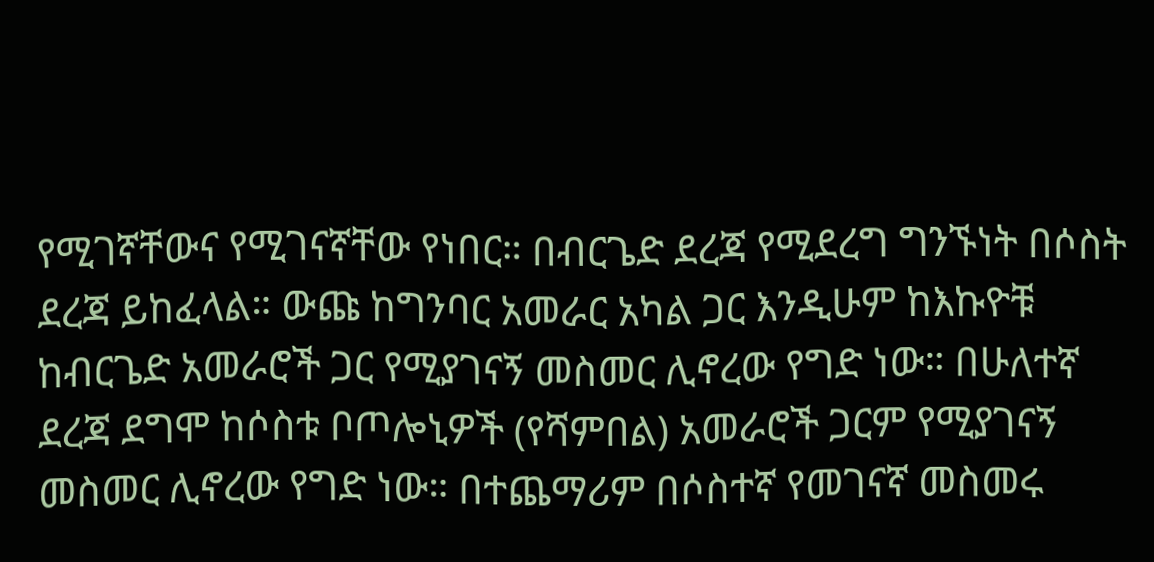የሚገኛቸውና የሚገናኛቸው የነበር። በብርጌድ ደረጃ የሚደረግ ግንኙነት በሶስት ደረጃ ይከፈላል። ውጩ ከግንባር አመራር አካል ጋር እንዲሁም ከእኩዮቹ ከብርጌድ አመራሮች ጋር የሚያገናኝ መስመር ሊኖረው የግድ ነው። በሁለተኛ ደረጃ ደግሞ ከሶስቱ ቦጦሎኒዎች (የሻምበል) አመራሮች ጋርም የሚያገናኝ መስመር ሊኖረው የግድ ነው። በተጨማሪም በሶስተኛ የመገናኛ መስመሩ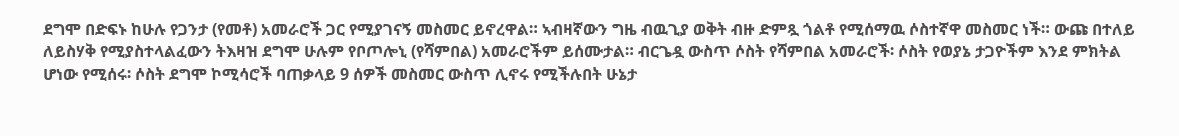ደግሞ በድፍኑ ከሁሉ የጋንታ (የመቶ) አመራሮች ጋር የሚያገናኝ መስመር ይኖረዋል። ኣብዛኛውን ግዜ ብዉጊያ ወቅት ብዙ ድምጿ ጎልቶ የሚሰማዉ ሶስተኛዋ መስመር ነች። ውጩ በተለይ ለይስሃቅ የሚያስተላልፈውን ትእዛዝ ደግሞ ሁሉም የቦጦሎኒ (የሻምበል) አመራሮችም ይሰሙታል። ብርጌዷ ውስጥ ሶስት የሻምበል አመራሮች፡ ሶስት የወያኔ ታጋዮችም እንደ ምክትል ሆነው የሚሰሩ፡ ሶስት ደግሞ ኮሚሳሮች ባጠቃላይ 9 ሰዎች መስመር ውስጥ ሊኖሩ የሚችሉበት ሁኔታ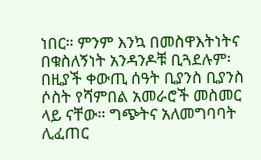ነበር። ምንም እንኳ በመስዋእትነትና በቁስለኝነት አንዳንዶቹ ቢጓደሉም፡ በዚያች ቀውጢ ሰዓት ቢያንስ ቢያንስ ሶስት የሻምበል አመራሮች መስመር ላይ ናቸው። ግጭትና አለመግባባት ሊፈጠር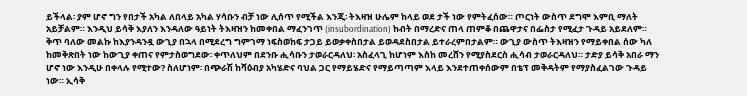ይችላል፡ ያም ሆኖ ግን የበታች አካል ለበላይ አካል ሃሳቡን ብቻ ነው ሊሰጥ የሚችል እንጂ፡ ትእዛዝ ሁሌም ከላይ ወደ ታች ነው የምትፈሰው። ጦርነት ውስጥ ደግሞ እምቢ ማለት አይቻልም። እንዲህ ይሳቅ እያለን እንዳለው ዓይነት ትእዛዝን ከመቀበል ማፈንገጥ (insubordination) ከብት በማረድና ጠላ ጠምቆ በጨዋታና በፌስታ የሚፈታ ጉዳይ አይደለም። ቅጥ ባለው መልኩ ከእያንዳንዷ ውጊያ በኋላ በሚደረግ ግምገማ ነፍስወከፍ ታጋይ ይወቃቀስበታል ይወዳደስበታል ይተራረምበታልም። ውጊያ ውስጥ ትእዛዝን የማይቀበል ሰው ካለ ከመቅጽበት ነው ከውጊያ ቀጠና የምታስወግደው፡ ቀጥለህም በደንቡ ሒሳቡን ታወራርዳለህ፡ አስፈላጊ ከሆነም እስከ መረሸን የሚያስደርስ ሒሳብ ታወራርዳለህ። ታድያ ይሳቅ አበራ ማን ሆኖ ነው እንዲሁ በቀላሉ የሚተው? ስለሆነም፡ በጭራሽ ከሻዕብያ አካሄድና ባህል ጋር የማይሄድና የማይጣጣም እላይ እንደተጠቀሰውም በቴፕ መቅዳትም የማያስፈልገው ጉዳይ ነው። ኢሳቅ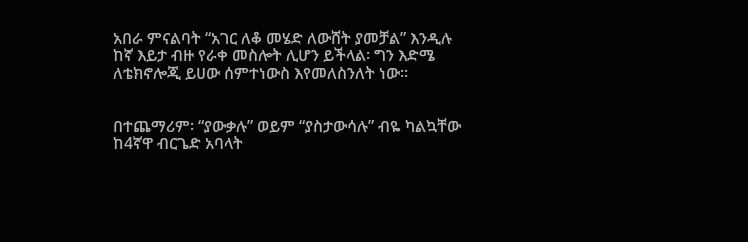አበራ ምናልባት “አገር ለቆ መሄድ ለውሸት ያመቻል” እንዲሉ ከኛ እይታ ብዙ የራቀ መስሎት ሊሆን ይችላል፡ ግን እድሜ ለቴክኖሎጂ ይሀው ሰምተነውስ እየመለስንለት ነው።


በተጨማሪም፡ “ያውቃሉ” ወይም “ያስታውሳሉ” ብዬ ካልኳቸው ከ4ኛዋ ብርጌድ አባላት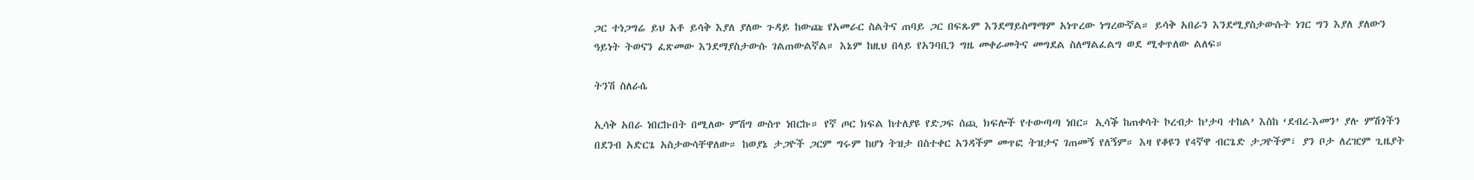ጋር ተነጋግሬ ይህ አቶ ይሳቅ እያለ ያለው ጉዳይ ከውጩ የአመራር ስልትና ጠባይ ጋር በፍጹም እንደማይስማማም አነጥረው ነግረውኛል። ይሳቅ አበራን እንደሚያስታውሱት ነገር ግን እያለ ያለውን ዓይነት ትወናን ፈጽመው እንደማያስታውሱ ገልጠውልኛል። እኔም ከዚህ በላይ የአንባቢን ግዜ መቀራመትና መግደል ስለማልፈልግ ወደ ሚቀጥለው ልለፍ።

ትንሽ ስለራሴ

ኢሳቅ አበራ ነበርኩበት በሚለው ምሽግ ውስጥ ነበርኩ። የኛ ጦር ክፍል ከተለያዩ የድጋፍ ሰጪ ክፍሎች የተውጣጣ ነበር። ኢሳቕ ከጠቀሳት ኮረብታ ከ’ታባ ተከል’ እስከ ‘ደብረ-እመን’ ያሉ ምሽጎችን በደንብ አድርጌ አስታውሳቸዋለው። ከወያኔ ታጋዮች ጋርም ግሩም ከሆነ ትዝታ በስተቀር አንዳችም መጥፎ ትዝታና ገጠመኝ የለኝም። እዛ የቆዩን የ4ኛዋ ብርጌድ ታጋዮችም፣ ያን ቦታ ለረዢም ጊዜያት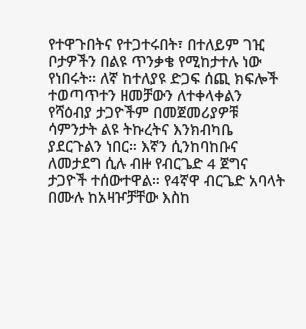የተዋጉበትና የተጋተሩበት፣ በተለይም ገዢ ቦታዎችን በልዩ ጥንቃቄ የሚከታተሉ ነው የነበሩት። ለኛ ከተለያዩ ድጋፍ ሰጪ ክፍሎች ተወጣጥተን ዘመቻውን ለተቀላቀልን የሻዕብያ ታጋዮችም በመጀመሪያዎቹ ሳምንታት ልዩ ትኩረትና እንክብካቤ ያደርጉልን ነበር። እኛን ሲንከባከቡና ለመታደግ ሲሉ ብዙ የብርጌድ 4 ጀግና ታጋዮች ተሰውተዋል። የ4ኛዋ ብርጌድ አባላት በሙሉ ከአዛዦቻቸው እስከ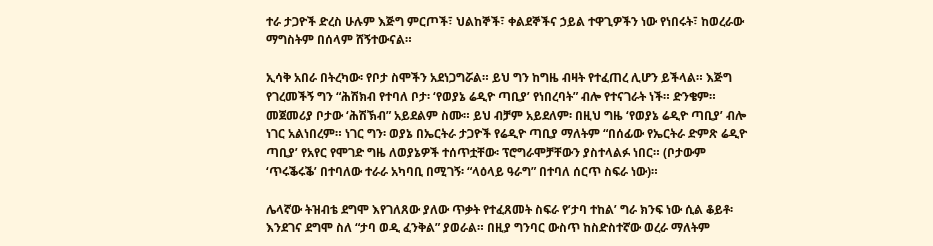ተራ ታጋዮች ድረስ ሁሉም እጅግ ምርጦች፣ ህልከኞች፣ ቀልደኞችና ኃይል ተዋጊዎችን ነው የነበሩት፣ ከወረራው ማግስትም በሰላም ሸኝተውናል።

ኢሳቅ አበራ በትረካው፡ የቦታ ስሞችን አደነጋግሯል። ይህ ግን ከግዜ ብዛት የተፈጠረ ሊሆን ይችላል። እጅግ የገረመችኝ ግን “ሕሽክብ የተባለ ቦታ፡ ‘የወያኔ ሬዲዮ ጣቢያ’ የነበረባት” ብሎ የተናገራት ነች። ድንቄም። መጀመሪያ ቦታው ‘ሕሽኽብ” አይደልም ስሙ። ይህ ብቻም አይደለም፡ በዚህ ግዜ ‘የወያኔ ሬዲዮ ጣቢያ’ ብሎ ነገር አልነበረም። ነገር ግን፡ ወያኔ በኤርትራ ታጋዮች የሬዲዮ ጣቢያ ማለትም “በሰፊው የኤርትራ ድምጽ ሬዲዮ ጣቢያ’ የአየር የሞገድ ግዜ ለወያኔዎች ተሰጥቷቸው፡ ፕሮግራሞቻቸውን ያስተላልፉ ነበር። (ቦታውም ‘ጥሩቕሩቕ’ በተባለው ተራራ አካባቢ በሚገኝ፡ “ላዕላይ ዓራግ” በተባለ ሰርጥ ስፍራ ነው)።

ሌላኛው ትዝብቴ ደግሞ እየገለጸው ያለው ጥቃት የተፈጸመት ስፍራ የ’ታባ ተከል’ ግራ ክንፍ ነው ሲል ቆይቶ፡ እንደገና ደግሞ ስለ “ታባ ወዲ ፈንቅል” ያወራል። በዚያ ግንባር ውስጥ ከስድስተኛው ወረራ ማለትም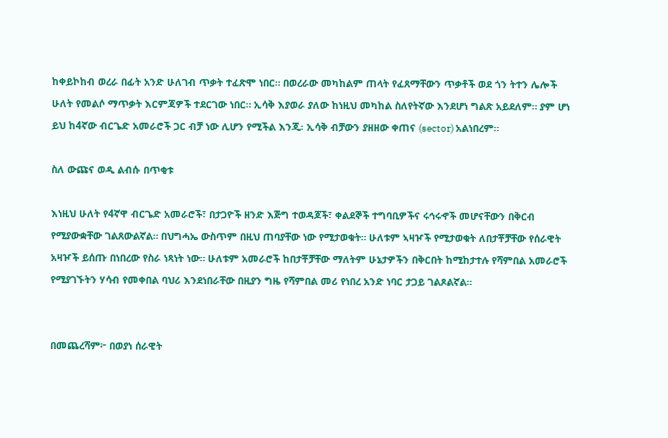ከቀይኮከብ ወረራ በፊት አንድ ሁለገብ ጥቃት ተፈጽሞ ነበር። በወረራው መካከልም ጠላት የፈጸማቸውን ጥቃቶች ወደ ጎን ትተን ሌሎች ሁለት የመልሶ ማጥቃት እርምጃዎች ተደርገው ነበር። ኢሳቅ እያወራ ያለው ከነዚህ መካከል ስለየትኛው እንደሆነ ግልጽ አይደለም። ያም ሆነ ይህ ከ4ኛው ብርጌድ አመራሮች ጋር ብቻ ነው ሊሆን የሚችል እንጂ፡ ኢሳቅ ብቻውን ያዘዘው ቀጠና (sector) አልነበረም።

ስለ ውጩና ወዲ ልብሱ በጥቂቱ

እነዚህ ሁለት የ4ኛዋ ብርጌድ አመራሮች፣ በታጋዮች ዘንድ እጅግ ተወዳጆች፣ ቀልደኞች ተግባቢዎችና ሩኅሩኆች መሆናቸውን በቅርብ የሚያውቋቸው ገልጸውልኛል። በህግሓኤ ውስጥም በዚህ ጠባያቸው ነው የሚታወቁት። ሁለቱም ኣዛዦች የሚታወቁት ለበታቾቻቸው የሰራዊት አዛዦች ይሰጡ በነበረው የስራ ነጻነት ነው። ሁለቱም አመራሮች ከበታቾቻቸው ማለትም ሁኔታዎችን በቅርበት ከሚከታተሉ የሻምበል አመራሮች የሚያገኙትን ሃሳብ የመቀበል ባህሪ እንደነበራቸው በዚያን ግዜ የሻምበል መሪ የነበረ አንድ ነባር ታጋይ ገልጾልኛል።


በመጨረሻም፦ በወያነ ሰራዊት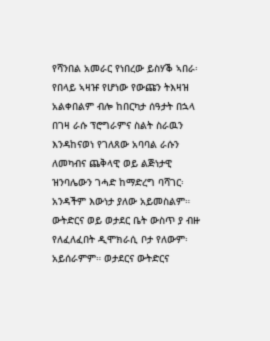የሻንበል አመራር የነበረው ይስሃቕ ኣበራ፡ የበላይ ኣዛዡ የሆነው የውጩን ትእዛዝ አልቀበልም ብሎ ከበርካታ ሰዓታት በኋላ በገዛ ራሱ ፕሮግራምና ስልት ስራዉን እንዳከናወነ የገለጸው አባባል ራሱን ለመካብና ጨቅላዊ ወይ ልጅነታዊ ዝንባሌውን ገሓድ ከማድረግ ባሻገር፡ አንዳችም እውነታ ያለው አይመስልም። ውትድርና ወይ ወታደር ቤት ውስጥ ያ ብዙ የለፈለፈበት ዲሞክራሲ ቦታ የለውም፡ አይሰራምም። ወታደርና ውትድርና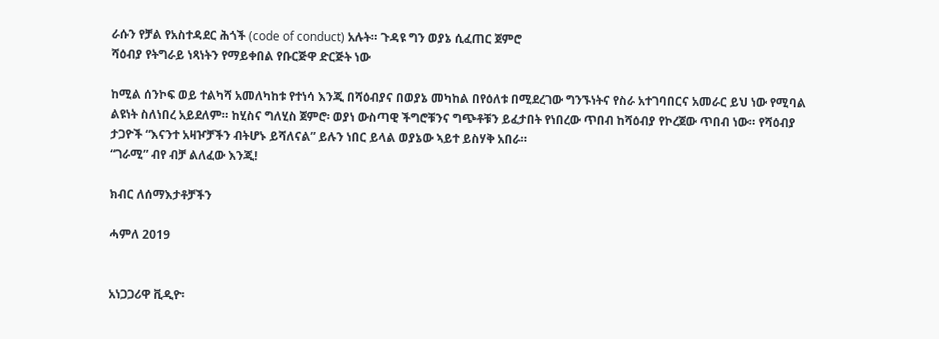ራሱን የቻል የአስተዳደር ሕጎች (code of conduct) አሉት። ጉዳዩ ግን ወያኔ ሲፈጠር ጀምሮ
ሻዕብያ የትግራይ ነጻነትን የማይቀበል የቡርጅዋ ድርጅት ነው

ከሚል ሰንኮፍ ወይ ተልካሻ አመለካከቱ የተነሳ እንጂ በሻዕብያና በወያኔ መካከል በየዕለቱ በሚደረገው ግንኙነትና የስራ አተገባበርና አመራር ይህ ነው የሚባል ልዩነት ስለነበረ አይደለም። ከሂስና ግለሂስ ጀምሮ፡ ወያነ ውስጣዊ ችግሮቹንና ግጭቶቹን ይፈታበት የነበረው ጥበብ ከሻዕብያ የኮረጀው ጥበብ ነው። የሻዕብያ ታጋዮች “እናንተ አዛዦቻችን ብትሆኑ ይሻለናል” ይሉን ነበር ይላል ወያኔው ኣይተ ይስሃቅ አበራ።
“ገራሚ” ብየ ብቻ ልለፈው እንጂ!

ክብር ለሰማእታቶቻችን

ሓምለ 2019


አነጋጋሪዋ ቪዲዮ፡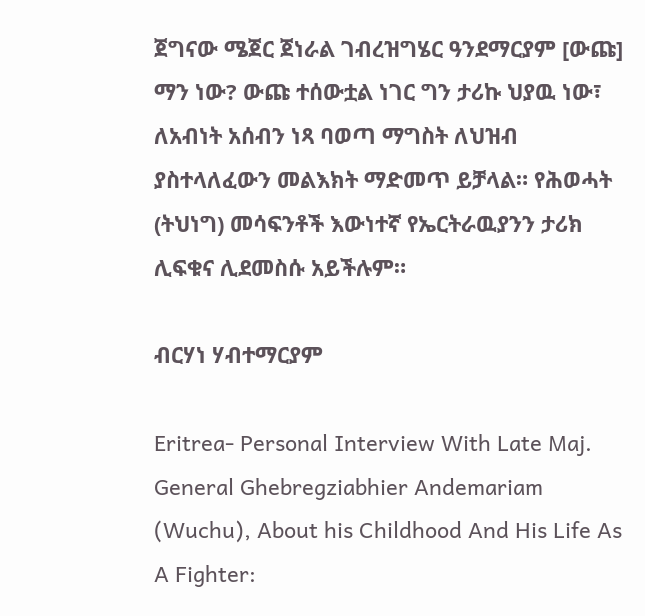ጀግናው ሜጀር ጀነራል ገብረዝግሄር ዓንደማርያም [ውጩ] ማን ነው? ውጩ ተሰውቷል ነገር ግን ታሪኩ ህያዉ ነው፣ ለአብነት አሰብን ነጻ ባወጣ ማግስት ለህዝብ ያስተላለፈውን መልእክት ማድመጥ ይቻላል። የሕወሓት (ትህነግ) መሳፍንቶች እውነተኛ የኤርትራዉያንን ታሪክ ሊፍቁና ሊደመስሱ አይችሉም።

ብርሃነ ሃብተማርያም

Eritrea- Personal Interview With Late Maj. General Ghebregziabhier Andemariam (Wuchu), About his Childhood And His Life As A Fighter: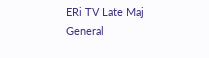ERi TV Late Maj General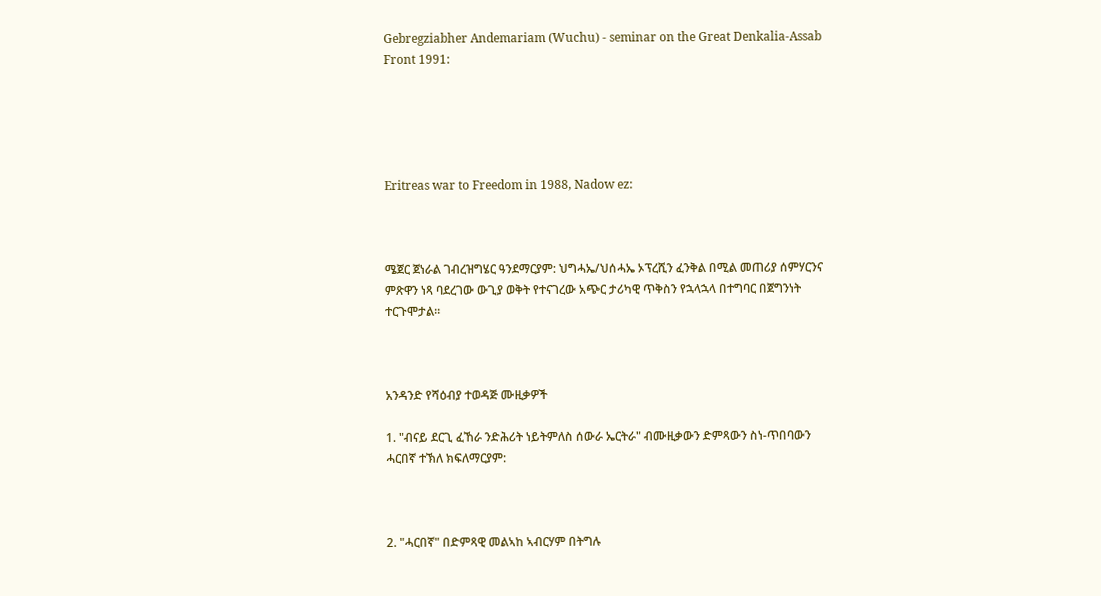Gebregziabher Andemariam (Wuchu) - seminar on the Great Denkalia-Assab Front 1991:





Eritreas war to Freedom in 1988, Nadow ez:



ሜጀር ጀነራል ገብረዝግሄር ዓንደማርያም: ህግሓኤ/ህሰሓኤ ኦፕረሺን ፈንቅል በሚል መጠሪያ ሰምሃርንና ምጽዋን ነጻ ባደረገው ውጊያ ወቅት የተናገረው አጭር ታሪካዊ ጥቅስን የኋላኋላ በተግባር በጀግንነት ተርጉሞታል።



አንዳንድ የሻዕብያ ተወዳጅ ሙዚቃዎች

1. "ብናይ ደርጊ ፈኸራ ንድሕሪት ነይትምለስ ሰውራ ኤርትራ" ብሙዚቃውን ድምጻውን ስነ-ጥበባውን ሓርበኛ ተኽለ ክፍለማርያም:



2. "ሓርበኛ" በድምጻዊ መልኣከ ኣብርሃም በትግሉ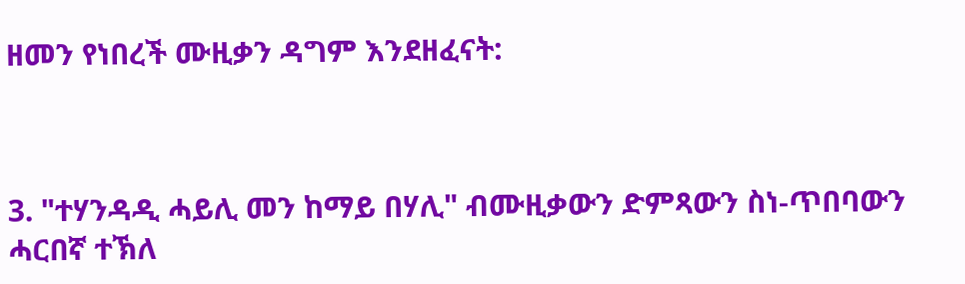ዘመን የነበረች ሙዚቃን ዳግም እንደዘፈናት:



3. "ተሃንዳዲ ሓይሊ መን ከማይ በሃሊ" ብሙዚቃውን ድምጻውን ስነ-ጥበባውን ሓርበኛ ተኽለ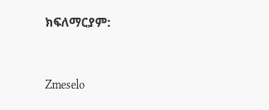ክፍለማርያም:



Zmeselo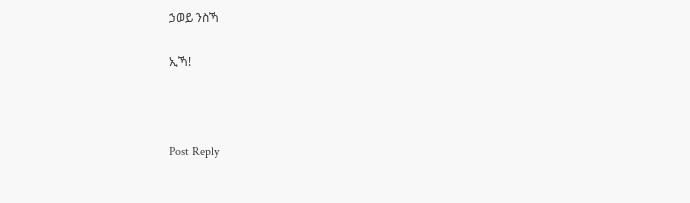ኃወይ ንስኻ

ኢኻ!



Post Reply